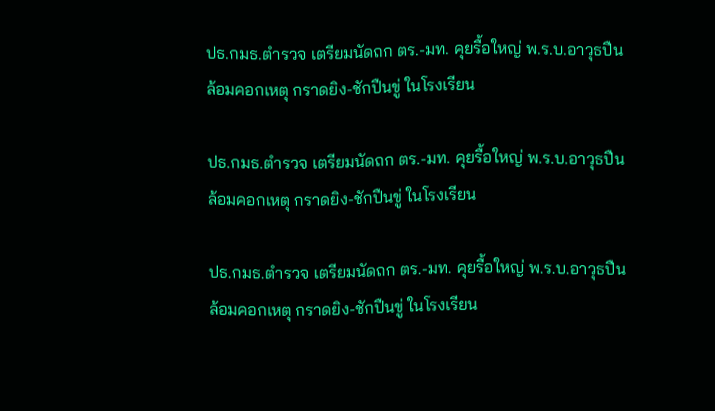ปธ.กมธ.ตำรวจ เตรียมนัดถก ตร.-มท. คุยรื้อใหญ่ พ.ร.บ.อาวุธปืน ล้อมคอกเหตุ กราดยิง-ชักปืนขู่ ในโรงเรียน

ปธ.กมธ.ตำรวจ เตรียมนัดถก ตร.-มท. คุยรื้อใหญ่ พ.ร.บ.อาวุธปืน ล้อมคอกเหตุ กราดยิง-ชักปืนขู่ ในโรงเรียน

ปธ.กมธ.ตำรวจ เตรียมนัดถก ตร.-มท. คุยรื้อใหญ่ พ.ร.บ.อาวุธปืน ล้อมคอกเหตุ กราดยิง-ชักปืนขู่ ในโรงเรียน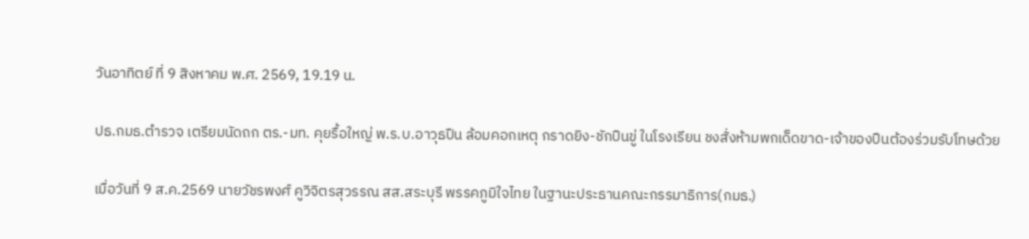วันอาทิตย์ ที่ 9 สิงหาคม พ.ศ. 2569, 19.19 น.

ปธ.กมธ.ตำรวจ เตรียมนัดถก ตร.-มท. คุยรื้อใหญ่ พ.ร.บ.อาวุธปืน ล้อมคอกเหตุ กราดยิง-ชักปืนขู่ ในโรงเรียน ชงสั่งห้ามพกเด็ดขาด-เจ้าของปืนต้องร่วมรับโทษด้วย

เมื่อวันที่ 9 ส.ค.2569 นายวัชรพงศ์ คูวิจิตรสุวรรณ สส.สระบุรี พรรคภูมิใจไทย ในฐานะประธานคณะกรรมาธิการ(กมธ.)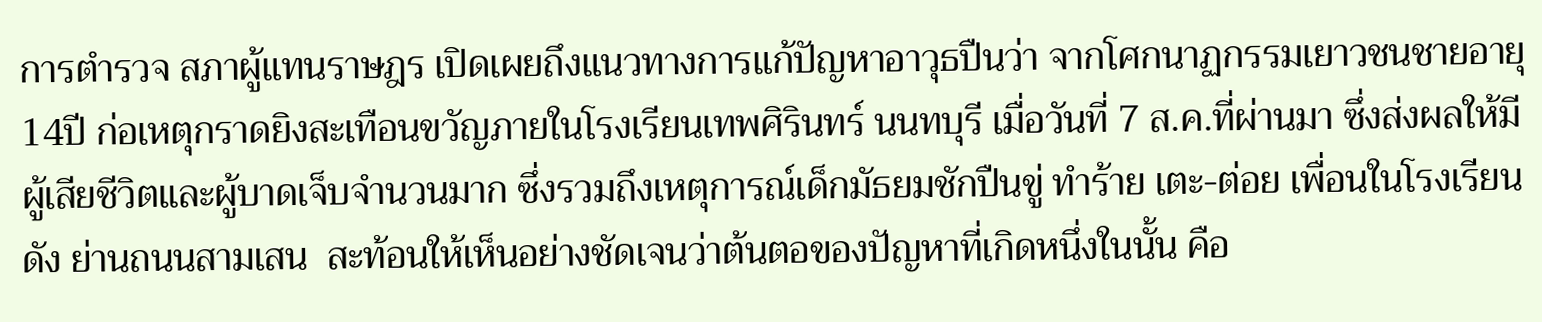การตำรวจ สภาผู้แทนราษฎร เปิดเผยถึงแนวทางการแก้ปัญหาอาวุธปืนว่า จากโศกนาฏกรรมเยาวชนชายอายุ14ปี ก่อเหตุกราดยิงสะเทือนขวัญภายในโรงเรียนเทพศิรินทร์ นนทบุรี เมื่อวันที่ 7 ส.ค.ที่ผ่านมา ซึ่งส่งผลให้มีผู้เสียชีวิตและผู้บาดเจ็บจำนวนมาก ซึ่งรวมถึงเหตุการณ์เด็กมัธยมชักปืนขู่ ทำร้าย เตะ-ต่อย เพื่อนในโรงเรียนดัง ย่านถนนสามเสน  สะท้อนให้เห็นอย่างชัดเจนว่าต้นตอของปัญหาที่เกิดหนึ่งในนั้น คือ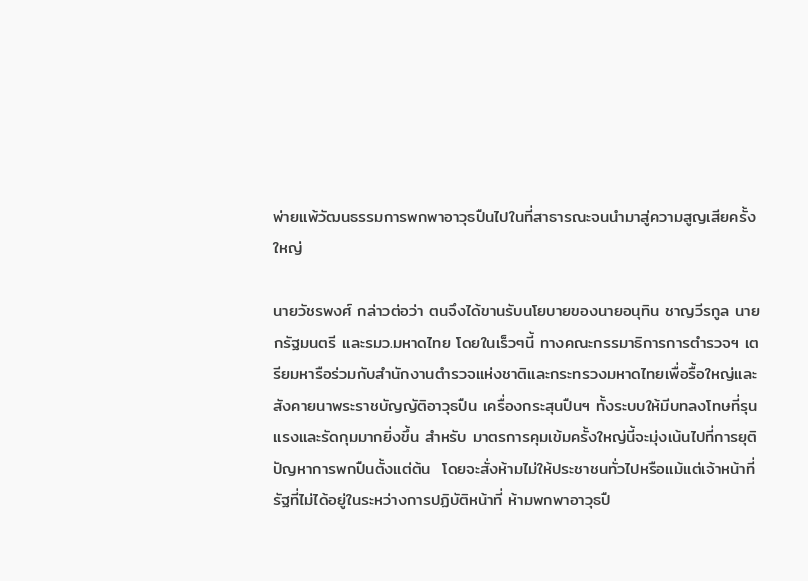พ่ายแพ้วัฒนธรรมการพกพาอาวุธปืนไปในที่สาธารณะจนนำมาสู่ความสูญเสียครั้งใหญ่

นายวัชรพงศ์ กล่าวต่อว่า ตนจึงได้ขานรับนโยบายของนายอนุทิน ชาญวีรกูล นายกรัฐมนตรี และรมว.มหาดไทย โดยในเร็วๆนี้ ทางคณะกรรมาธิการการตำรวจฯ เตรียมหารือร่วมกับสำนักงานตำรวจแห่งชาติและกระทรวงมหาดไทยเพื่อรื้อใหญ่และสังคายนาพระราชบัญญัติอาวุธปืน เครื่องกระสุนปืนฯ ทั้งระบบให้มีบทลงโทษที่รุนแรงและรัดกุมมากยิ่งขึ้น สำหรับ มาตรการคุมเข้มครั้งใหญ่นี้จะมุ่งเน้นไปที่การยุติปัญหาการพกปืนตั้งแต่ต้น  โดยจะสั่งห้ามไม่ให้ประชาชนทั่วไปหรือแม้แต่เจ้าหน้าที่รัฐที่ไม่ได้อยู่ในระหว่างการปฏิบัติหน้าที่ ห้ามพกพาอาวุธปื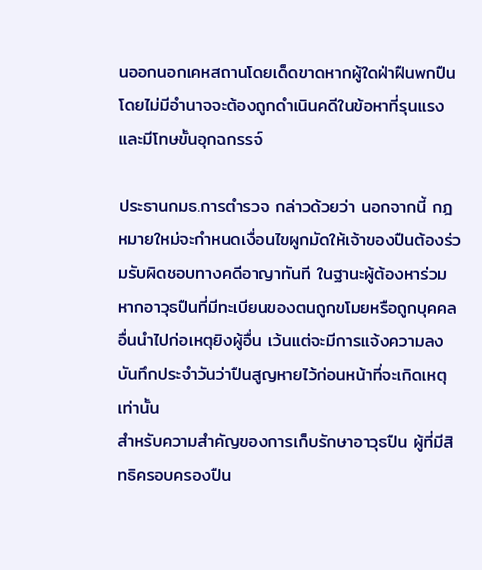นออกนอกเคหสถานโดยเด็ดขาดหากผู้ใดฝ่าฝืนพกปืนโดยไม่มีอำนาจจะต้องถูกดำเนินคดีในข้อหาที่รุนแรงและมีโทษขั้นอุกฉกรรจ์

ประธานกมธ.การตำรวจ กล่าวด้วยว่า นอกจากนี้ กฎหมายใหม่จะกำหนดเงื่อนไขผูกมัดให้เจ้าของปืนต้องร่วมรับผิดชอบทางคดีอาญาทันที ในฐานะผู้ต้องหาร่วม หากอาวุธปืนที่มีทะเบียนของตนถูกขโมยหรือถูกบุคคลอื่นนำไปก่อเหตุยิงผู้อื่น เว้นแต่จะมีการแจ้งความลงบันทึกประจำวันว่าปืนสูญหายไว้ก่อนหน้าที่จะเกิดเหตุเท่านั้น
สำหรับความสำคัญของการเก็บรักษาอาวุธปืน ผู้ที่มีสิทธิครอบครองปืน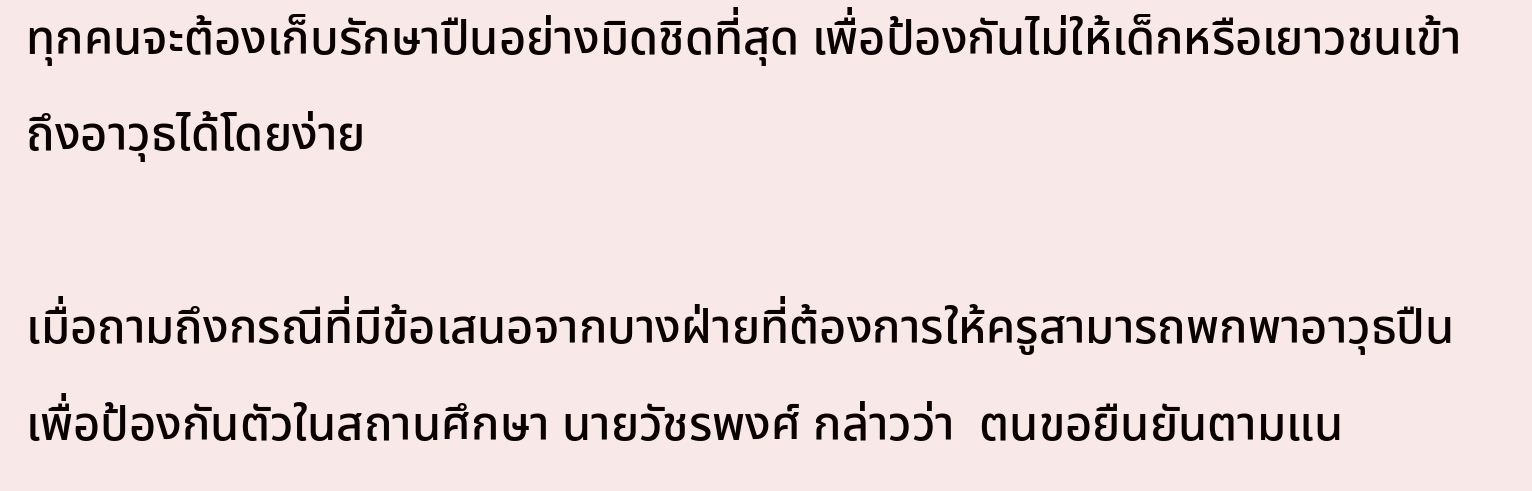ทุกคนจะต้องเก็บรักษาปืนอย่างมิดชิดที่สุด เพื่อป้องกันไม่ให้เด็กหรือเยาวชนเข้าถึงอาวุธได้โดยง่าย

เมื่อถามถึงกรณีที่มีข้อเสนอจากบางฝ่ายที่ต้องการให้ครูสามารถพกพาอาวุธปืนเพื่อป้องกันตัวในสถานศึกษา นายวัชรพงศ์ กล่าวว่า  ตนขอยืนยันตามแน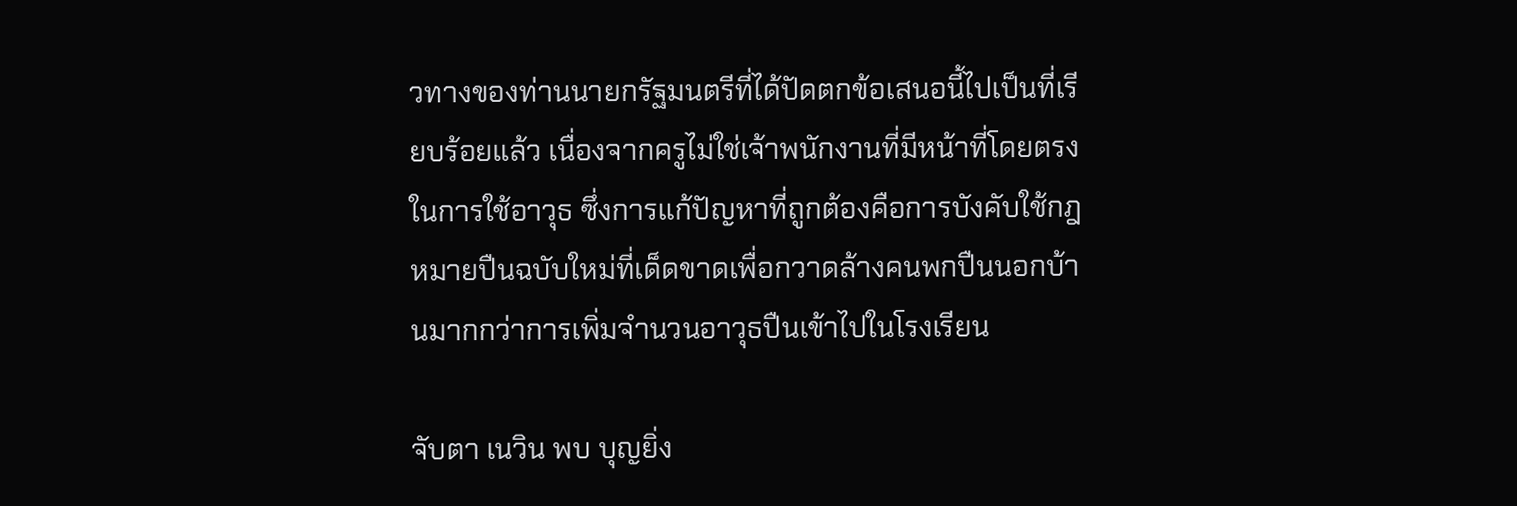วทางของท่านนายกรัฐมนตรีที่ได้ปัดตกข้อเสนอนี้ไปเป็นที่เรียบร้อยแล้ว เนื่องจากครูไม่ใช่เจ้าพนักงานที่มีหน้าที่โดยตรงในการใช้อาวุธ ซึ่งการแก้ปัญหาที่ถูกต้องคือการบังคับใช้กฎหมายปืนฉบับใหม่ที่เด็ดขาดเพื่อกวาดล้างคนพกปืนนอกบ้านมากกว่าการเพิ่มจำนวนอาวุธปืนเข้าไปในโรงเรียน

จับตา เนวิน พบ บุญยิ่ง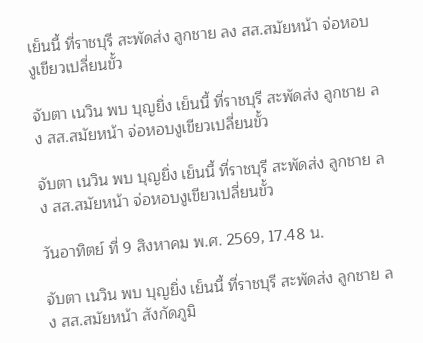เย็นนี้ ที่ราชบุรี สะพัดส่ง ลูกชาย ลง สส.สมัยหน้า จ่อหอบงูเขียวเปลี่ยนขั้ว

จับตา เนวิน พบ บุญยิ่ง เย็นนี้ ที่ราชบุรี สะพัดส่ง ลูกชาย ลง สส.สมัยหน้า จ่อหอบงูเขียวเปลี่ยนขั้ว

จับตา เนวิน พบ บุญยิ่ง เย็นนี้ ที่ราชบุรี สะพัดส่ง ลูกชาย ลง สส.สมัยหน้า จ่อหอบงูเขียวเปลี่ยนขั้ว

วันอาทิตย์ ที่ 9 สิงหาคม พ.ศ. 2569, 17.48 น.

จับตา เนวิน พบ บุญยิ่ง เย็นนี้ ที่ราชบุรี สะพัดส่ง ลูกชาย ลง สส.สมัยหน้า สังกัดภูมิ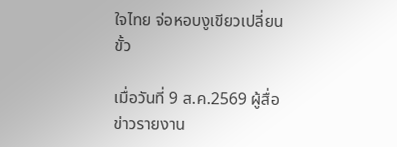ใจไทย จ่อหอบงูเขียวเปลี่ยนขั้ว

เมื่อวันที่ 9 ส.ค.2569 ผู้สื่อข่าวรายงาน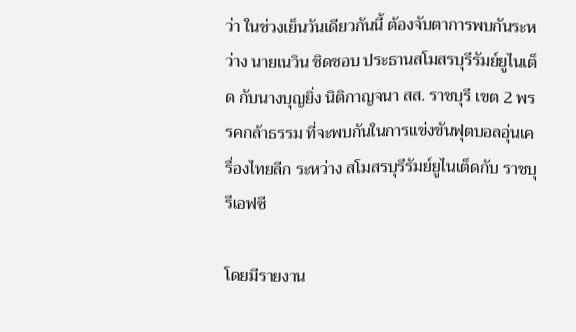ว่า ในช่วงเย็นวันเดียวกันนี้ ต้องจับตาการพบกันระหว่าง นายเนวิน ชิดชอบ ประธานสโมสรบุรีรัมย์ยูไนเต็ด กับนางบุญยิ่ง นิติกาญจนา สส. ราชบุรี เขต 2 พรรคกล้าธรรม ที่จะพบกันในการแข่งขันฟุตบอลอุ่นเครื่องไทยลีก ระหว่าง สโมสรบุรีรัมย์ยูไนเต็ดกับ ราชบุรีเอฟซี

โดยมีรายงาน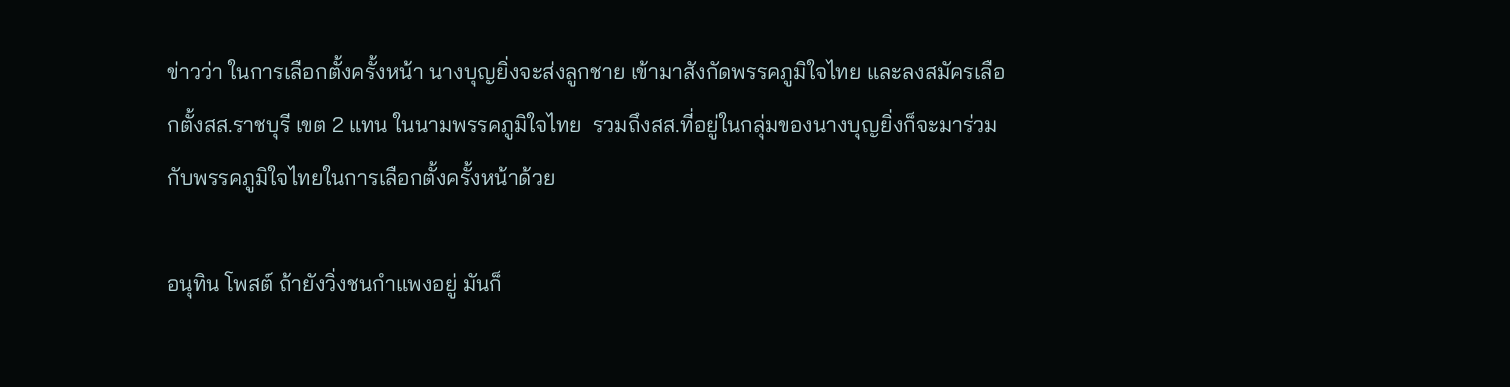ข่าวว่า ในการเลือกตั้งครั้งหน้า นางบุญยิ่งจะส่งลูกชาย เข้ามาสังกัดพรรคภูมิใจไทย และลงสมัครเลือกตั้งสส.ราชบุรี เขต 2 แทน ในนามพรรคภูมิใจไทย  รวมถึงสส.ที่อยู่ในกลุ่มของนางบุญยิ่งก็จะมาร่วมกับพรรคภูมิใจไทยในการเลือกตั้งครั้งหน้าด้วย

อนุทิน โพสต์ ถ้ายังวิ่งชนกำแพงอยู่ มันก็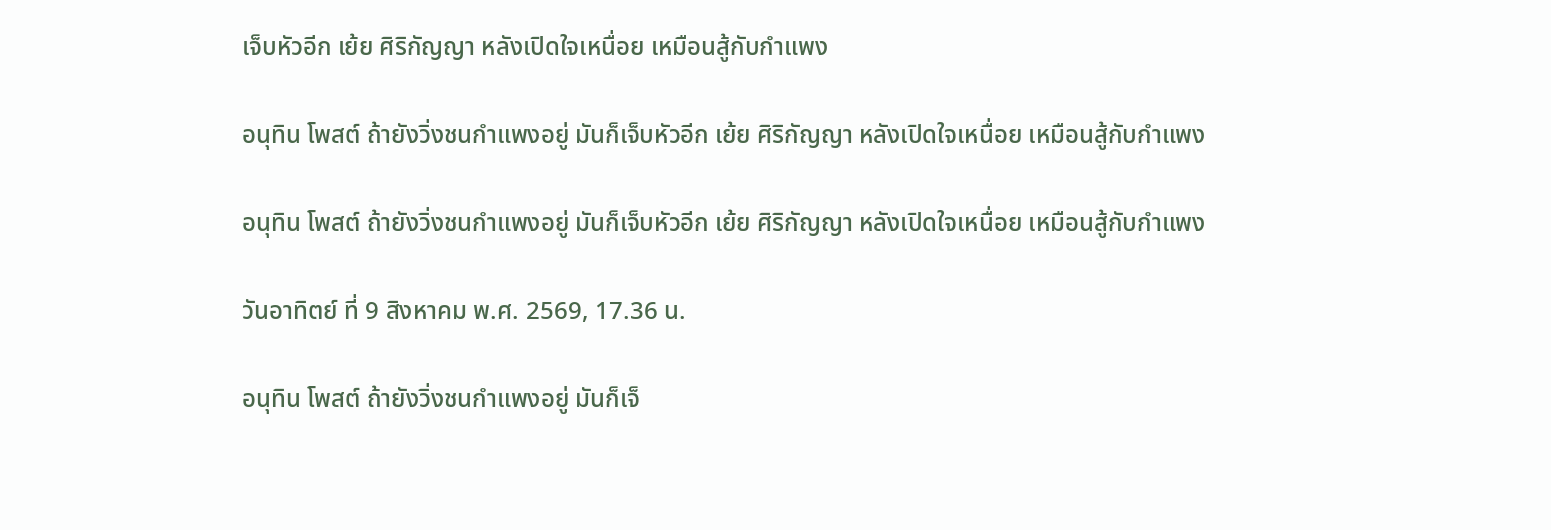เจ็บหัวอีก เย้ย ศิริกัญญา หลังเปิดใจเหนื่อย เหมือนสู้กับกำแพง

อนุทิน โพสต์ ถ้ายังวิ่งชนกำแพงอยู่ มันก็เจ็บหัวอีก เย้ย ศิริกัญญา หลังเปิดใจเหนื่อย เหมือนสู้กับกำแพง

อนุทิน โพสต์ ถ้ายังวิ่งชนกำแพงอยู่ มันก็เจ็บหัวอีก เย้ย ศิริกัญญา หลังเปิดใจเหนื่อย เหมือนสู้กับกำแพง

วันอาทิตย์ ที่ 9 สิงหาคม พ.ศ. 2569, 17.36 น.

อนุทิน โพสต์ ถ้ายังวิ่งชนกำแพงอยู่ มันก็เจ็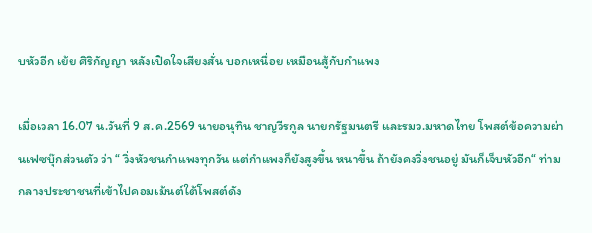บหัวอีก เย้ย ศิริกัญญา หลังเปิดใจเสียงสั่น บอกเหนื่อย เหมือนสู้กับกำแพง

เมื่อเวลา 16.07 น.วันที่ 9 ส.ค.2569 นายอนุทิน ชาญวีรกูล นายกรัฐมนตรี และรมว.มหาดไทย โพสต์ข้อความผ่านเฟซบุ๊กส่วนตัว ว่า “ วิ่งหัวชนกำแพงทุกวัน แต่กำแพงก็ยังสูงขึ้น หนาขึ้น ถ้ายังคงวิ่งชนอยู่ มันก็เจ็บหัวอีก“ ท่ามกลางประชาชนที่เข้าไปคอมเม้นต์ใต้โพสต์ดัง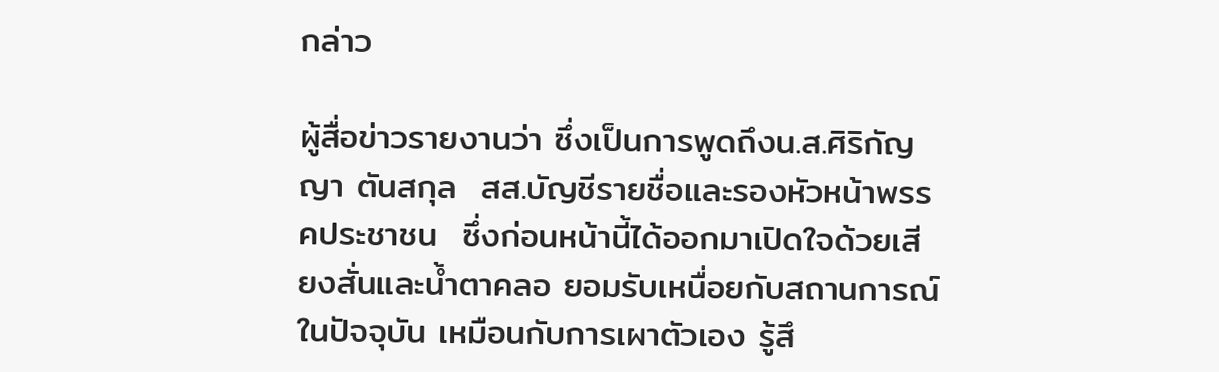กล่าว

ผู้สื่อข่าวรายงานว่า ซึ่งเป็นการพูดถึงน.ส.ศิริกัญญา ตันสกุล  สส.บัญชีรายชื่อและรองหัวหน้าพรรคประชาชน  ซึ่งก่อนหน้านี้ได้ออกมาเปิดใจด้วยเสียงสั่นและน้ำตาคลอ ยอมรับเหนื่อยกับสถานการณ์ในปัจจุบัน เหมือนกับการเผาตัวเอง รู้สึ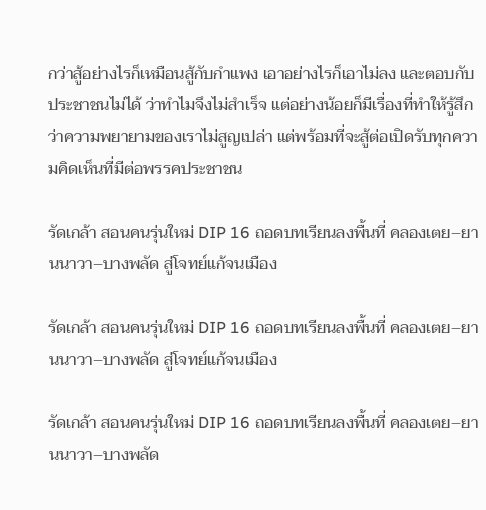กว่าสู้อย่างไรก็เหมือนสู้กับกำแพง เอาอย่างไรก็เอาไม่ลง และตอบกับประชาชนไม่ได้ ว่าทำไมจึงไม่สำเร็จ แต่อย่างน้อยก็มีเรื่องที่ทำให้รู้สึกว่าความพยายามของเราไม่สูญเปล่า แต่พร้อมที่จะสู้ต่อเปิดรับทุกความคิดเห็นที่มีต่อพรรคประชาชน

รัดเกล้า สอนคนรุ่นใหม่ DIP 16 ถอดบทเรียนลงพื้นที่ คลองเตย–ยานนาวา–บางพลัด สู่โจทย์แก้จนเมือง

รัดเกล้า สอนคนรุ่นใหม่ DIP 16 ถอดบทเรียนลงพื้นที่ คลองเตย–ยานนาวา–บางพลัด สู่โจทย์แก้จนเมือง

รัดเกล้า สอนคนรุ่นใหม่ DIP 16 ถอดบทเรียนลงพื้นที่ คลองเตย–ยานนาวา–บางพลัด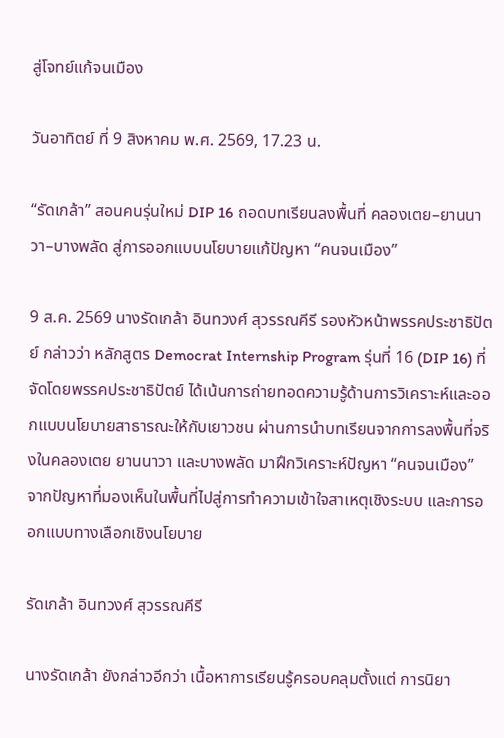สู่โจทย์แก้จนเมือง

วันอาทิตย์ ที่ 9 สิงหาคม พ.ศ. 2569, 17.23 น.

“รัดเกล้า” สอนคนรุ่นใหม่ DIP 16 ถอดบทเรียนลงพื้นที่ คลองเตย–ยานนาวา–บางพลัด สู่การออกแบบนโยบายแก้ปัญหา “คนจนเมือง”

9 ส.ค. 2569 นางรัดเกล้า อินทวงศ์ สุวรรณคีรี รองหัวหน้าพรรคประชาธิปัตย์ กล่าวว่า หลักสูตร Democrat Internship Program รุ่นที่ 16 (DIP 16) ที่จัดโดยพรรคประชาธิปัตย์ ได้เน้นการถ่ายทอดความรู้ด้านการวิเคราะห์และออกแบบนโยบายสาธารณะให้กับเยาวชน ผ่านการนำบทเรียนจากการลงพื้นที่จริงในคลองเตย ยานนาวา และบางพลัด มาฝึกวิเคราะห์ปัญหา “คนจนเมือง” จากปัญหาที่มองเห็นในพื้นที่ไปสู่การทำความเข้าใจสาเหตุเชิงระบบ และการออกแบบทางเลือกเชิงนโยบาย

รัดเกล้า อินทวงศ์ สุวรรณคีรี

นางรัดเกล้า ยังกล่าวอีกว่า เนื้อหาการเรียนรู้ครอบคลุมตั้งแต่ การนิยา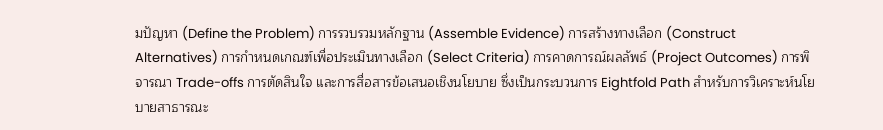มปัญหา (Define the Problem) การรวบรวมหลักฐาน (Assemble Evidence) การสร้างทางเลือก (Construct Alternatives) การกำหนดเกณฑ์เพื่อประเมินทางเลือก (Select Criteria) การคาดการณ์ผลลัพธ์ (Project Outcomes) การพิจารณา Trade-offs การตัดสินใจ และการสื่อสารข้อเสนอเชิงนโยบาย ซึ่งเป็นกระบวนการ Eightfold Path สำหรับการวิเคราะห์นโยบายสาธารณะ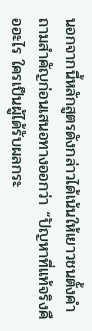นอกจากนี้หลักสูตรดังกล่าวได้เน้นให้เยาวชนตั้งคำถามสำคัญก่อนเสนอทางออกว่า “ปัญหาที่แท้จริงคืออะไร ใครเป็นผู้ได้รับผลกระ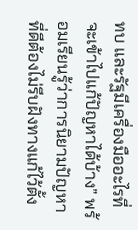ทบ และรัฐมีเครื่องมืออะไรที่จะเข้าไปแก้ปัญหาได้บ้าง” พร้อมเรียนรู้ว่าการนิยามปัญหาที่ดีต้องไม่รีบฝังทางแก้ไว้ตั้ง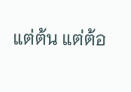แต่ต้น แต่ต้อ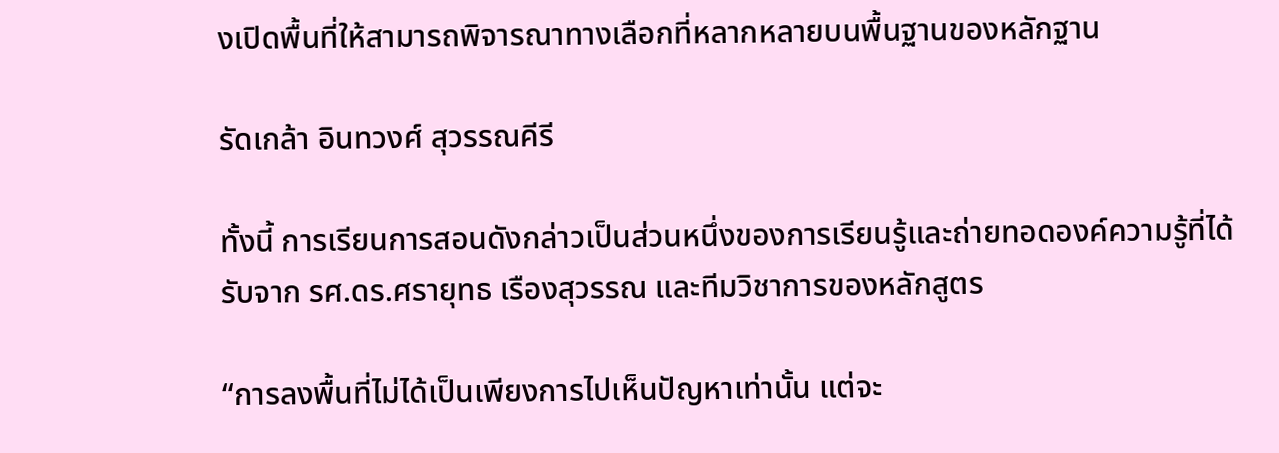งเปิดพื้นที่ให้สามารถพิจารณาทางเลือกที่หลากหลายบนพื้นฐานของหลักฐาน

รัดเกล้า อินทวงศ์ สุวรรณคีรี

ทั้งนี้ การเรียนการสอนดังกล่าวเป็นส่วนหนึ่งของการเรียนรู้และถ่ายทอดองค์ความรู้ที่ได้รับจาก รศ.ดร.ศรายุทธ เรืองสุวรรณ และทีมวิชาการของหลักสูตร

“การลงพื้นที่ไม่ได้เป็นเพียงการไปเห็นปัญหาเท่านั้น แต่จะ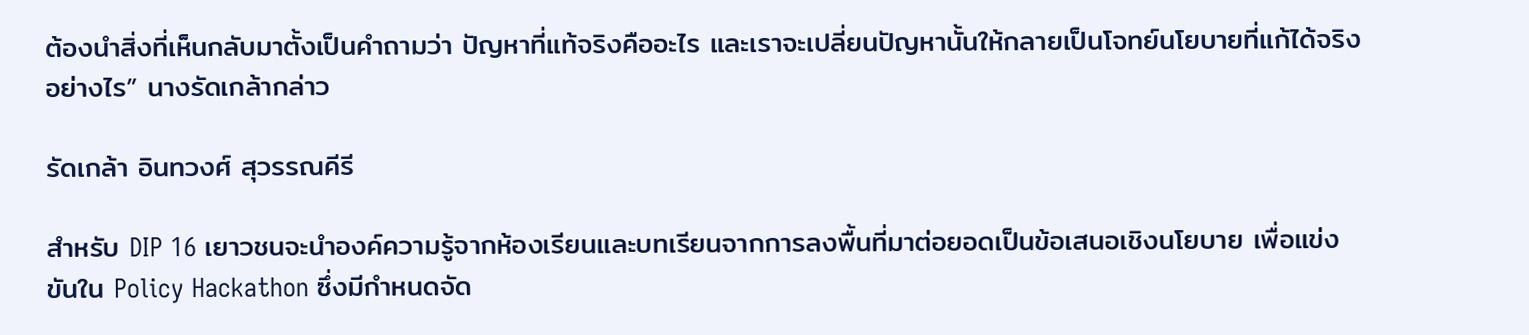ต้องนำสิ่งที่เห็นกลับมาตั้งเป็นคำถามว่า ปัญหาที่แท้จริงคืออะไร และเราจะเปลี่ยนปัญหานั้นให้กลายเป็นโจทย์นโยบายที่แก้ได้จริงอย่างไร” นางรัดเกล้ากล่าว

รัดเกล้า อินทวงศ์ สุวรรณคีรี

สำหรับ DIP 16 เยาวชนจะนำองค์ความรู้จากห้องเรียนและบทเรียนจากการลงพื้นที่มาต่อยอดเป็นข้อเสนอเชิงนโยบาย เพื่อแข่งขันใน Policy Hackathon ซึ่งมีกำหนดจัด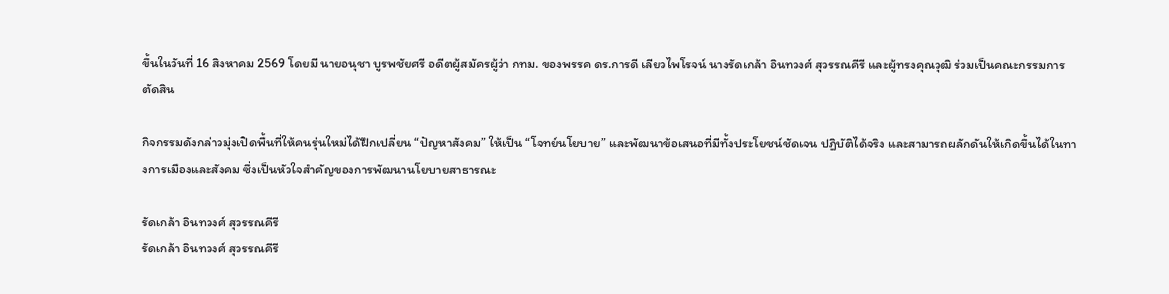ขึ้นในวันที่ 16 สิงหาคม 2569 โดยมี นายอนุชา บูรพชัยศรี อดีตผู้สมัครผู้ว่า กทม. ของพรรค ดร.การดี เลียวไพโรจน์ นางรัดเกล้า อินทวงศ์ สุวรรณคีรี และผู้ทรงคุณวุฒิ ร่วมเป็นคณะกรรมการตัดสิน

กิจกรรมดังกล่าวมุ่งเปิดพื้นที่ให้คนรุ่นใหม่ได้ฝึกเปลี่ยน “ปัญหาสังคม” ให้เป็น “โจทย์นโยบาย” และพัฒนาข้อเสนอที่มีทั้งประโยชน์ชัดเจน ปฏิบัติได้จริง และสามารถผลักดันให้เกิดขึ้นได้ในทางการเมืองและสังคม ซึ่งเป็นหัวใจสำคัญของการพัฒนานโยบายสาธารณะ

รัดเกล้า อินทวงศ์ สุวรรณคีรี
รัดเกล้า อินทวงศ์ สุวรรณคีรี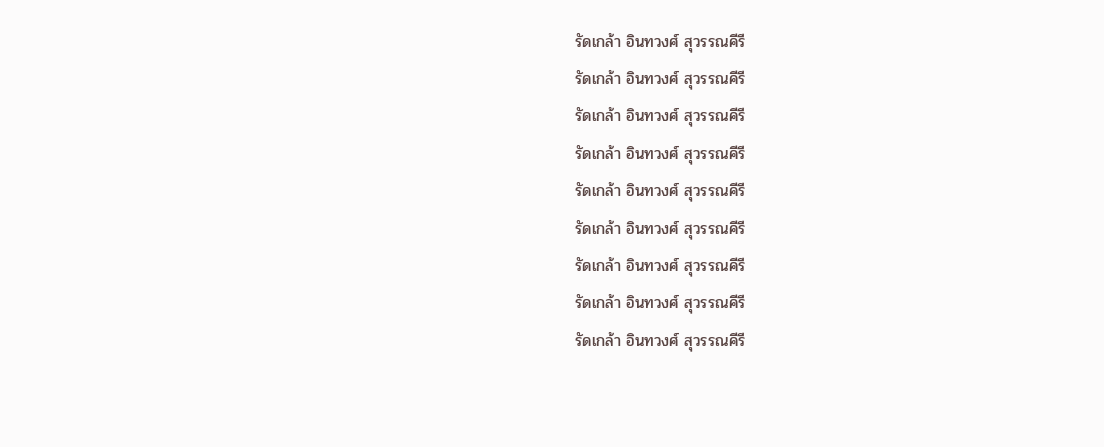รัดเกล้า อินทวงศ์ สุวรรณคีรี
รัดเกล้า อินทวงศ์ สุวรรณคีรี
รัดเกล้า อินทวงศ์ สุวรรณคีรี
รัดเกล้า อินทวงศ์ สุวรรณคีรี
รัดเกล้า อินทวงศ์ สุวรรณคีรี
รัดเกล้า อินทวงศ์ สุวรรณคีรี
รัดเกล้า อินทวงศ์ สุวรรณคีรี
รัดเกล้า อินทวงศ์ สุวรรณคีรี
รัดเกล้า อินทวงศ์ สุวรรณคีรี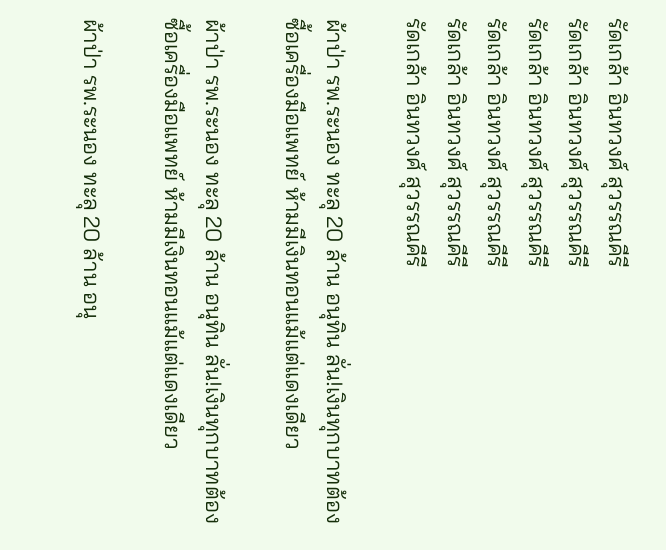รัดเกล้า อินทวงศ์ สุวรรณคีรี
รัดเกล้า อินทวงศ์ สุวรรณคีรี
รัดเกล้า อินทวงศ์ สุวรรณคีรี
รัดเกล้า อินทวงศ์ สุวรรณคีรี
รัดเกล้า อินทวงศ์ สุวรรณคีรี
รัดเกล้า อินทวงศ์ สุวรรณคีรี

ผ้าป่า รพ.ระนอง ทะลุ 20 ล้าน อนุทิน ลั่น!เงินทุกบาทต้องซื้อเครื่องมือแพทย์ ห้ามมีเงินทอนแม้แต่แดงเดียว

ผ้าป่า รพ.ระนอง ทะลุ 20 ล้าน อนุทิน ลั่น!เงินทุกบาทต้องซื้อเครื่องมือแพทย์ ห้ามมีเงินทอนแม้แต่แดงเดียว

ผ้าป่า รพ.ระนอง ทะลุ 20 ล้าน อนุ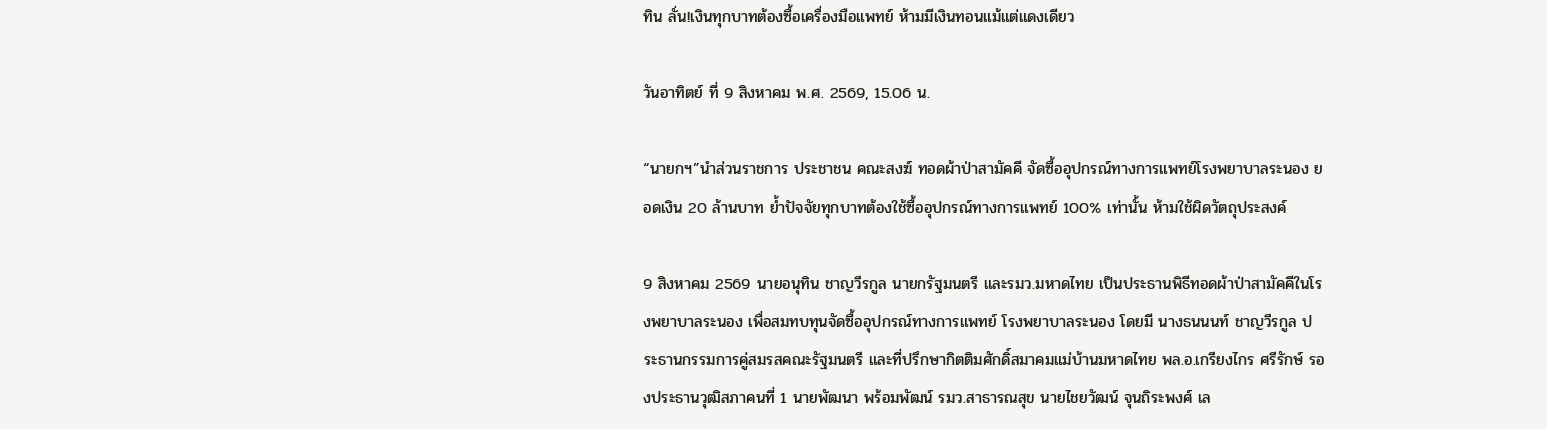ทิน ลั่น!เงินทุกบาทต้องซื้อเครื่องมือแพทย์ ห้ามมีเงินทอนแม้แต่แดงเดียว

วันอาทิตย์ ที่ 9 สิงหาคม พ.ศ. 2569, 15.06 น.

“นายกฯ”นำส่วนราชการ ประชาชน คณะสงฆ์ ทอดผ้าป่าสามัคคี จัดซื้ออุปกรณ์ทางการแพทย์โรงพยาบาลระนอง ยอดเงิน 20 ล้านบาท ย้ำปัจจัยทุกบาทต้องใช้ซื้ออุปกรณ์ทางการแพทย์ 100% เท่านั้น ห้ามใช้ผิดวัตถุประสงค์

9 สิงหาคม 2569 นายอนุทิน ชาญวีรกูล นายกรัฐมนตรี และรมว.มหาดไทย เป็นประธานพิธีทอดผ้าป่าสามัคคีในโรงพยาบาลระนอง เพื่อสมทบทุนจัดซื้ออุปกรณ์ทางการแพทย์ โรงพยาบาลระนอง โดยมี นางธนนนท์ ชาญวีรกูล ประธานกรรมการคู่สมรสคณะรัฐมนตรี และที่ปรึกษากิตติมศักดิ์สมาคมแม่บ้านมหาดไทย พล.อ.เกรียงไกร ศรีรักษ์ รองประธานวุฒิสภาคนที่ 1 นายพัฒนา พร้อมพัฒน์ รมว.สาธารณสุข นายไชยวัฒน์ จุนถิระพงศ์ เล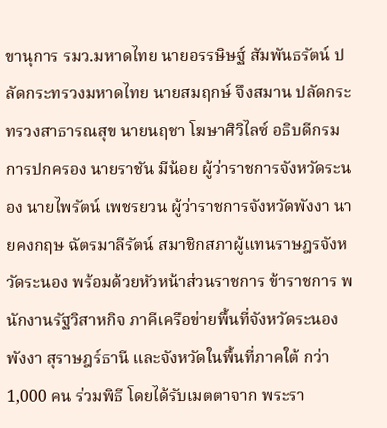ขานุการ รมว.มหาดไทย นายอรรษิษฐ์ สัมพันธรัตน์ ปลัดกระทรวงมหาดไทย นายสมฤกษ์ จึงสมาน ปลัดกระทรวงสาธารณสุข นายนฤชา โฆษาศิวิไลซ์ อธิบดีกรมการปกครอง นายราชัน มีน้อย ผู้ว่าราชการจังหวัดระนอง นายไพรัตน์ เพชรยวน ผู้ว่าราชการจังหวัดพังงา นายคงกฤษ ฉัตรมาลีรัตน์ สมาชิกสภาผู้แทนราษฎรจังหวัดระนอง พร้อมด้วยหัวหน้าส่วนราชการ ข้าราชการ พนักงานรัฐวิสาหกิจ ภาคีเครือข่ายพื้นที่จังหวัดระนอง พังงา สุราษฎร์ธานี และจังหวัดในพื้นที่ภาคใต้ กว่า 1,000 คน ร่วมพิธี โดยได้รับเมตตาจาก พระรา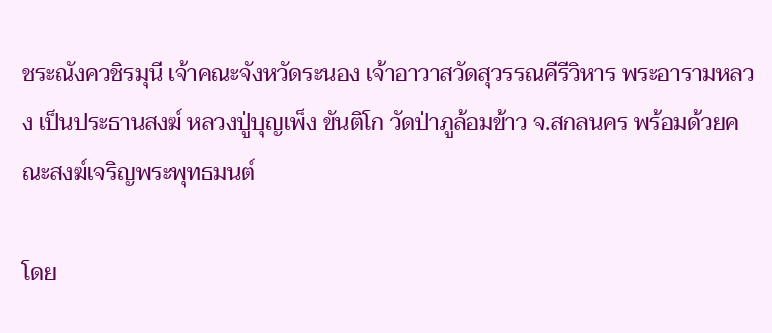ชระณังควชิรมุนี เจ้าคณะจังหวัดระนอง เจ้าอาวาสวัดสุวรรณคีรีวิหาร พระอารามหลวง เป็นประธานสงฆ์ หลวงปู่บุญเพ็ง ขันติโก วัดป่าภูล้อมข้าว จ.สกลนคร พร้อมด้วยคณะสงฆ์เจริญพระพุทธมนต์

โดย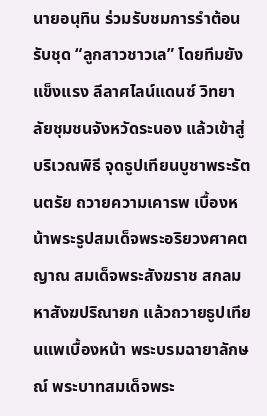นายอนุทิน ร่วมรับชมการรำต้อนรับชุด “ลูกสาวชาวเล” โดยทีมยังแข็งแรง ลีลาศไลน์แดนซ์ วิทยาลัยชุมชนจังหวัดระนอง แล้วเข้าสู่บริเวณพิธี จุดธูปเทียนบูชาพระรัตนตรัย ถวายความเคารพ เบื้องหน้าพระรูปสมเด็จพระอริยวงศาคตญาณ สมเด็จพระสังฆราช สกลมหาสังฆปริณายก แล้วถวายธูปเทียนแพเบื้องหน้า พระบรมฉายาลักษณ์ พระบาทสมเด็จพระ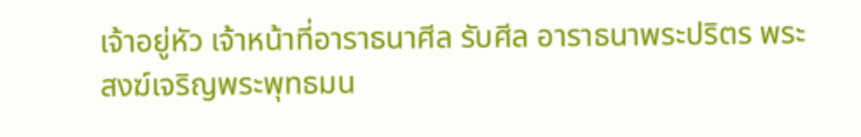เจ้าอยู่หัว เจ้าหน้าที่อาราธนาศีล รับศีล อาราธนาพระปริตร พระสงฆ์เจริญพระพุทธมน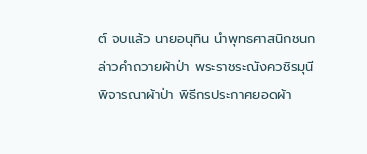ต์ จบแล้ว นายอนุทิน นำพุทธศาสนิกชนกล่าวคำถวายผ้าป่า พระราชระณังควชิรมุนี พิจารณาผ้าป่า พิธีกรประกาศยอดผ้า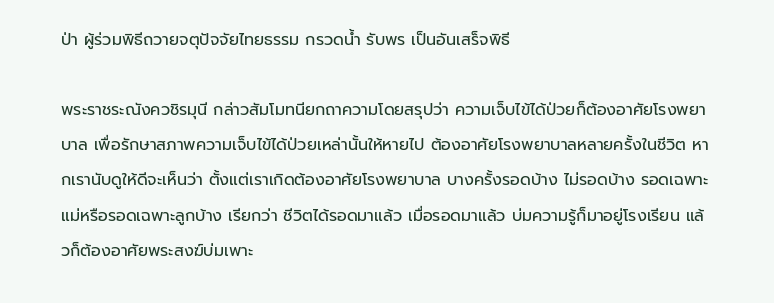ป่า ผู้ร่วมพิธีถวายจตุปัจจัยไทยธรรม กรวดน้ำ รับพร เป็นอันเสร็จพิธี

พระราชระณังควชิรมุนี กล่าวสัมโมทนียกถาความโดยสรุปว่า ความเจ็บไข้ได้ป่วยก็ต้องอาศัยโรงพยาบาล เพื่อรักษาสภาพความเจ็บไข้ได้ป่วยเหล่านั้นให้หายไป ต้องอาศัยโรงพยาบาลหลายครั้งในชีวิต หากเรานับดูให้ดีจะเห็นว่า ตั้งแต่เราเกิดต้องอาศัยโรงพยาบาล บางครั้งรอดบ้าง ไม่รอดบ้าง รอดเฉพาะแม่หรือรอดเฉพาะลูกบ้าง เรียกว่า ชีวิตได้รอดมาแล้ว เมื่อรอดมาแล้ว บ่มความรู้ก็มาอยู่โรงเรียน แล้วก็ต้องอาศัยพระสงฆ์บ่มเพาะ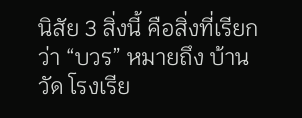นิสัย 3 สิ่งนี้ คือสิ่งที่เรียกว่า “บวร” หมายถึง บ้าน วัด โรงเรีย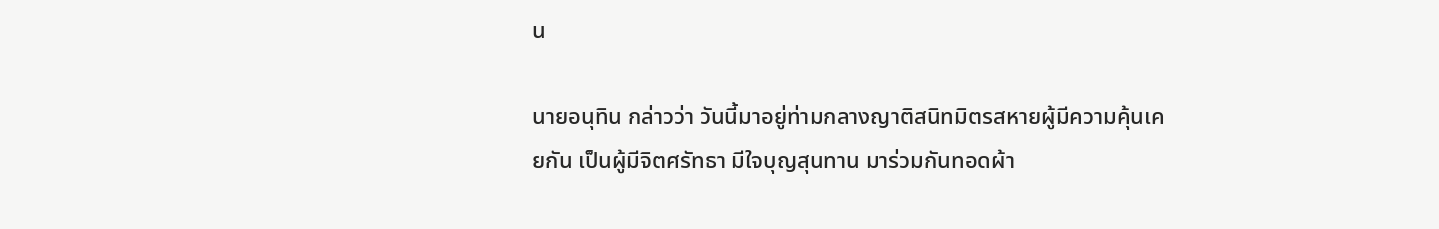น

นายอนุทิน กล่าวว่า วันนี้มาอยู่ท่ามกลางญาติสนิทมิตรสหายผู้มีความคุ้นเคยกัน เป็นผู้มีจิตศรัทธา มีใจบุญสุนทาน มาร่วมกันทอดผ้า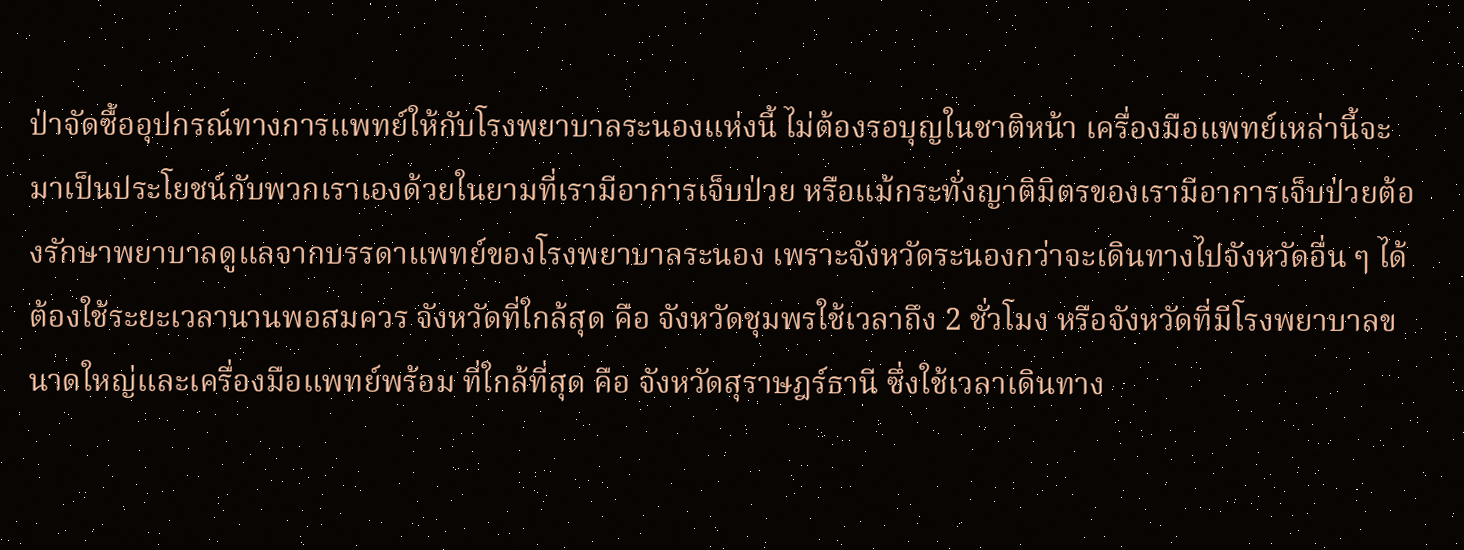ป่าจัดซื้ออุปกรณ์ทางการแพทย์ให้กับโรงพยาบาลระนองแห่งนี้ ไม่ต้องรอบุญในชาติหน้า เครื่องมือแพทย์เหล่านี้จะมาเป็นประโยชน์กับพวกเราเองด้วยในยามที่เรามีอาการเจ็บป่วย หรือแม้กระทั่งญาติมิตรของเรามีอาการเจ็บป่วยต้องรักษาพยาบาลดูแลจากบรรดาแพทย์ของโรงพยาบาลระนอง เพราะจังหวัดระนองกว่าจะเดินทางไปจังหวัดอื่น ๆ ได้ ต้องใช้ระยะเวลานานพอสมควร จังหวัดที่ใกล้สุด คือ จังหวัดชุมพรใช้เวลาถึง 2 ชั่วโมง หรือจังหวัดที่มีโรงพยาบาลขนาดใหญ่และเครื่องมือแพทย์พร้อม ที่ใกล้ที่สุด คือ จังหวัดสุราษฎร์ธานี ซึ่งใช้เวลาเดินทาง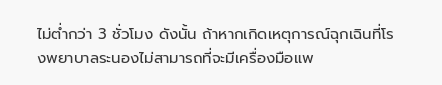ไม่ต่ำกว่า 3 ชั่วโมง ดังนั้น ถ้าหากเกิดเหตุการณ์ฉุกเฉินที่โรงพยาบาลระนองไม่สามารถที่จะมีเครื่องมือแพ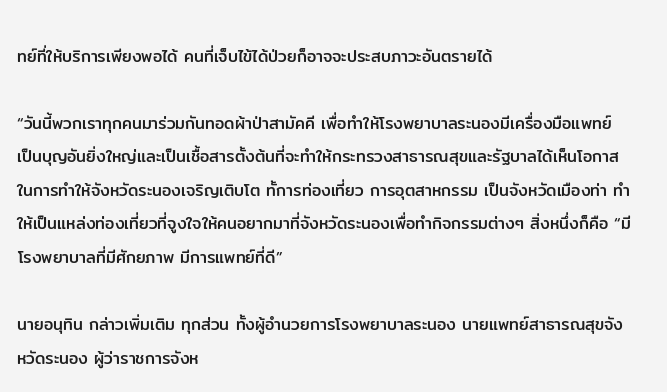ทย์ที่ให้บริการเพียงพอได้ คนที่เจ็บไข้ได้ป่วยก็อาจจะประสบภาวะอันตรายได้

“วันนี้พวกเราทุกคนมาร่วมกันทอดผ้าป่าสามัคคี เพื่อทำให้โรงพยาบาลระนองมีเครื่องมือแพทย์ เป็นบุญอันยิ่งใหญ่และเป็นเชื้อสารตั้งต้นที่จะทำให้กระทรวงสาธารณสุขและรัฐบาลได้เห็นโอกาสในการทำให้จังหวัดระนองเจริญเติบโต ทั้การท่องเที่ยว การอุตสาหกรรม เป็นจังหวัดเมืองท่า ทำให้เป็นแหล่งท่องเที่ยวที่จูงใจให้คนอยากมาที่จังหวัดระนองเพื่อทำกิจกรรมต่างๆ สิ่งหนึ่งก็คือ “มีโรงพยาบาลที่มีศักยภาพ มีการแพทย์ที่ดี”

นายอนุทิน กล่าวเพิ่มเติม ทุกส่วน ทั้งผู้อำนวยการโรงพยาบาลระนอง นายแพทย์สาธารณสุขจังหวัดระนอง ผู้ว่าราชการจังห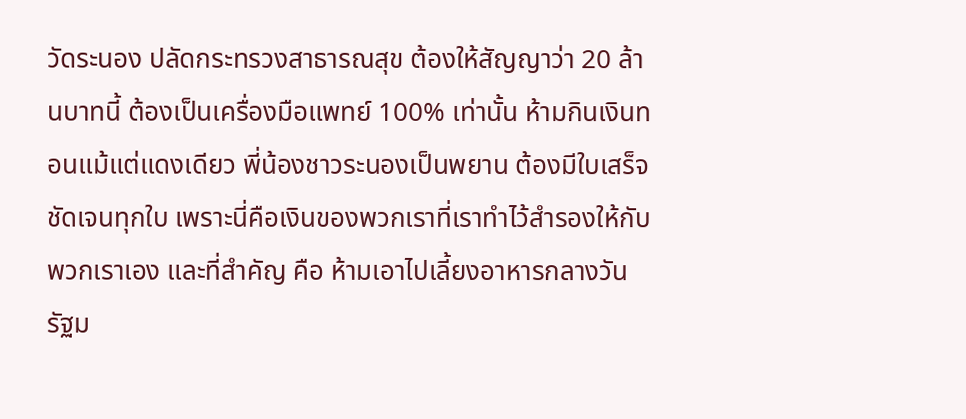วัดระนอง ปลัดกระทรวงสาธารณสุข ต้องให้สัญญาว่า 20 ล้านบาทนี้ ต้องเป็นเครื่องมือแพทย์ 100% เท่านั้น ห้ามกินเงินทอนแม้แต่แดงเดียว พี่น้องชาวระนองเป็นพยาน ต้องมีใบเสร็จชัดเจนทุกใบ เพราะนี่คือเงินของพวกเราที่เราทำไว้สำรองให้กับพวกเราเอง และที่สำคัญ คือ ห้ามเอาไปเลี้ยงอาหารกลางวันรัฐม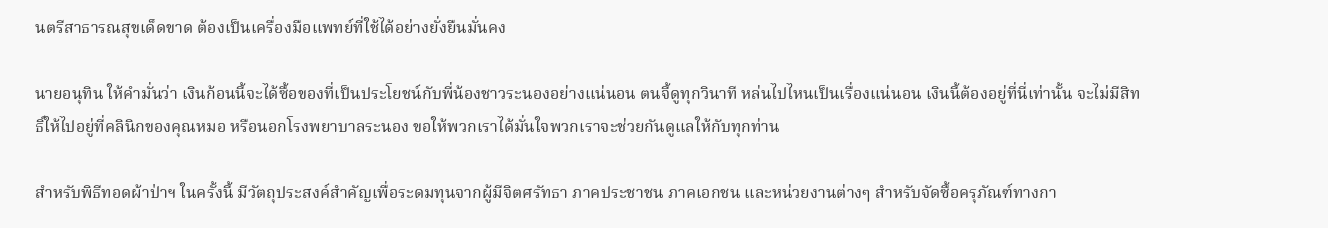นตรีสาธารณสุขเด็ดขาด ต้องเป็นเครื่องมือแพทย์ที่ใช้ได้อย่างยั่งยืนมั่นคง

นายอนุทิน ให้คำมั่นว่า เงินก้อนนี้จะได้ซื้อของที่เป็นประโยชน์กับพี่น้องชาวระนองอย่างแน่นอน ตนจี้ดูทุกวินาที หล่นไปไหนเป็นเรื่องแน่นอน เงินนี้ต้องอยู่ที่นี่เท่านั้น จะไม่มีสิทธิ์ให้ไปอยู่ที่คลินิกของคุณหมอ หรือนอกโรงพยาบาลระนอง ขอให้พวกเราได้มั่นใจพวกเราจะช่วยกันดูแลให้กับทุกท่าน

สำหรับพิธีทอดผ้าป่าฯ ในครั้งนี้ มีวัตถุประสงค์สำคัญเพื่อระดมทุนจากผู้มีจิตศรัทธา ภาคประชาชน ภาคเอกชน และหน่วยงานต่างๆ สำหรับจัดซื้อครุภัณฑ์ทางกา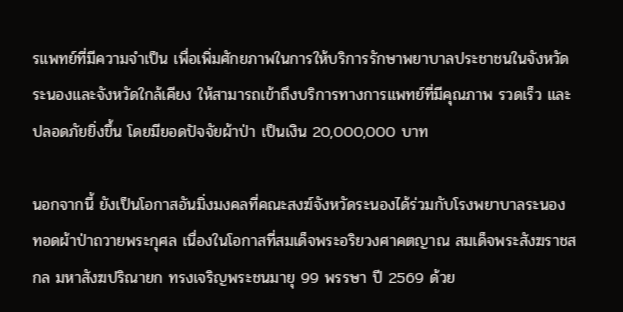รแพทย์ที่มีความจำเป็น เพื่อเพิ่มศักยภาพในการให้บริการรักษาพยาบาลประชาชนในจังหวัดระนองและจังหวัดใกล้เคียง ให้สามารถเข้าถึงบริการทางการแพทย์ที่มีคุณภาพ รวดเร็ว และปลอดภัยยิ่งขึ้น โดยมียอดปัจจัยผ้าป่า เป็นเงิน 20,000,000 บาท

นอกจากนี้ ยังเป็นโอกาสอันมิ่งมงคลที่คณะสงฆ์จังหวัดระนองได้ร่วมกับโรงพยาบาลระนอง ทอดผ้าป่าถวายพระกุศล เนื่องในโอกาสที่สมเด็จพระอริยวงศาคตญาณ สมเด็จพระสังฆราชสกล มหาสังฆปริณายก ทรงเจริญพระชนมายุ 99 พรรษา ปี 2569 ด้วย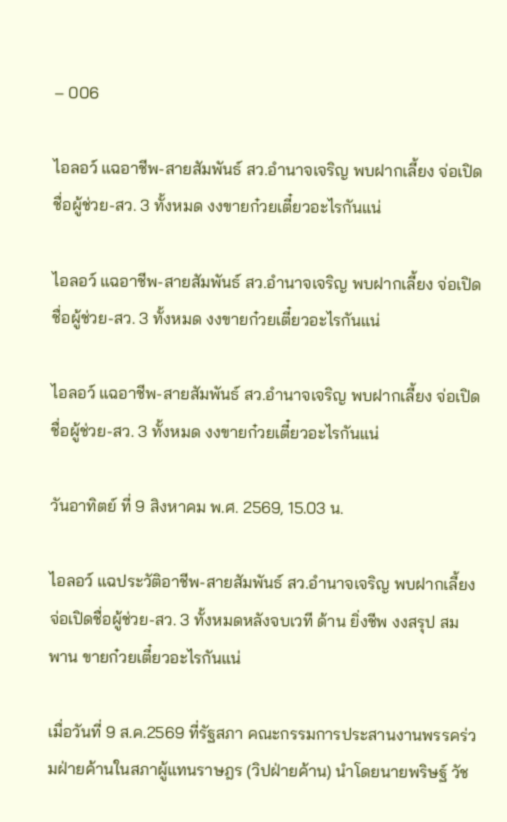– 006

ไอลอว์ แฉอาชีพ-สายสัมพันธ์ สว.อำนาจเจริญ พบฝากเลี้ยง จ่อเปิดชื่อผู้ช่วย-สว. 3 ทั้งหมด งงขายก๋วยเตี๋ยวอะไรกันแน่

ไอลอว์ แฉอาชีพ-สายสัมพันธ์ สว.อำนาจเจริญ พบฝากเลี้ยง จ่อเปิดชื่อผู้ช่วย-สว. 3 ทั้งหมด งงขายก๋วยเตี๋ยวอะไรกันแน่

ไอลอว์ แฉอาชีพ-สายสัมพันธ์ สว.อำนาจเจริญ พบฝากเลี้ยง จ่อเปิดชื่อผู้ช่วย-สว. 3 ทั้งหมด งงขายก๋วยเตี๋ยวอะไรกันแน่

วันอาทิตย์ ที่ 9 สิงหาคม พ.ศ. 2569, 15.03 น.

ไอลอว์ แฉประวัติอาชีพ-สายสัมพันธ์ สว.อำนาจเจริญ พบฝากเลี้ยง จ่อเปิดชื่อผู้ช่วย-สว. 3 ทั้งหมดหลังจบเวที ด้าน ยิ่งชีพ งงสรุป สมพาน ขายก๋วยเตี๋ยวอะไรกันแน่

เมื่อวันที่ 9 ส.ค.2569 ที่รัฐสภา คณะกรรมการประสานงานพรรคร่วมฝ่ายค้านในสภาผู้แทนราษฎร (วิปฝ่ายค้าน) นำโดยนายพริษฐ์ วัช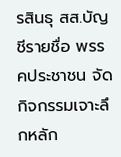รสินธุ สส.บัญชีรายชื่อ พรรคประชาชน จัดกิจกรรมเจาะลึกหลัก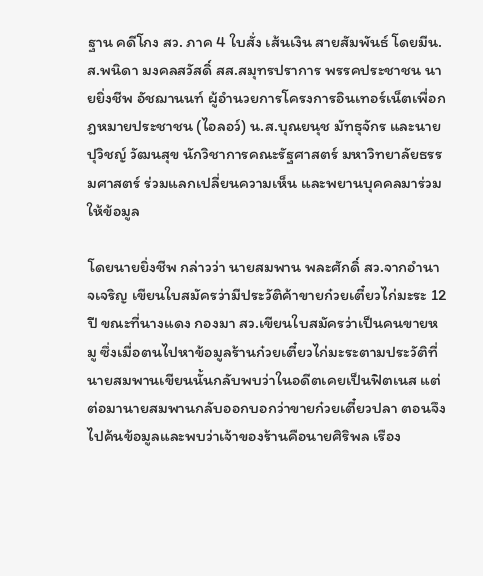ฐาน คดีโกง สว. ภาค 4 ใบสั่ง เส้นเงิน สายสัมพันธ์ โดยมีน.ส.พนิดา มงคลสวัสดิ์ สส.สมุทรปราการ พรรคประชาชน นายยิ่งชีพ อัชฌานนท์ ผู้อำนวยการโครงการอินเทอร์เน็ตเพื่อกฎหมายประชาชน (ไอลอว์) น.ส.บุณยนุช มัทธุจักร และนายปุวิชญ์ วัฒนสุข นักวิชาการคณะรัฐศาสตร์ มหาวิทยาลัยธรรมศาสตร์ ร่วมแลกเปลี่ยนความเห็น และพยานบุคคลมาร่วมให้ข้อมูล

โดยนายยิ่งชีพ กล่าวว่า นายสมพาน พละศักดิ์ สว.จากอำนาจเจริญ เขียนใบสมัครว่ามีประวัติค้าขายก๋วยเตี๋ยวไก่มะระ 12 ปี ขณะที่นางแดง กองมา สว.เขียนใบสมัครว่าเป็นคนขายหมู ซึ่งเมื่อตนไปหาข้อมูลร้านก๋วยเตี๋ยวไก่มะระตามประวัติที่นายสมพานเขียนนั้นกลับพบว่าในอดีตเคยเป็นฟิตเนส แต่ต่อมานายสมพานกลับออกบอกว่าขายก๋วยเตี๋ยวปลา ตอนจึงไปค้นข้อมูลและพบว่าเจ้าของร้านคือนายศิริพล เรือง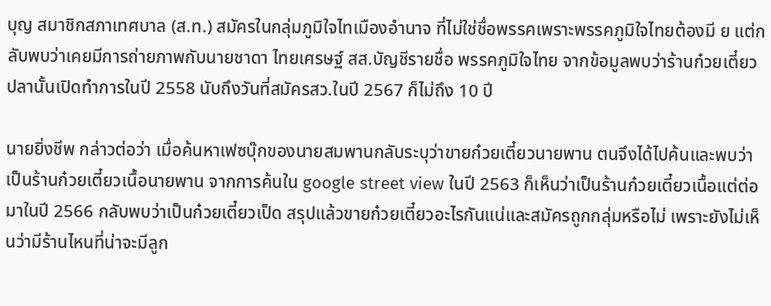บุญ สมาชิกสภาเทศบาล (ส.ท.) สมัครในกลุ่มภูมิใจไทเมืองอำนาจ ที่ไม่ใช่ชื่อพรรคเพราะพรรคภูมิใจไทยต้องมี ย แต่กลับพบว่าเคยมีการถ่ายภาพกับนายชาดา ไทยเศรษฐ์ สส.บัญชีรายชื่อ พรรคภูมิใจไทย จากข้อมูลพบว่าร้านก๋วยเตี๋ยวปลานั้นเปิดทำการในปี 2558 นับถึงวันที่สมัครสว.ในปี 2567 ก็ไม่ถึง 10 ปี

นายยิ่งชีพ กล่าวต่อว่า เมื่อค้นหาเฟซบุ๊กของนายสมพานกลับระบุว่าขายก๋วยเตี๋ยวนายพาน ตนจึงได้ไปค้นและพบว่าเป็นร้านก๋วยเตี๋ยวเนื้อนายพาน จากการค้นใน google street view ในปี 2563 ก็เห็นว่าเป็นร้านก๋วยเตี๋ยวเนื้อแต่ต่อมาในปี 2566 กลับพบว่าเป็นก๋วยเตี๋ยวเป็ด สรุปแล้วขายก๋วยเตี๋ยวอะไรกันแน่และสมัครถูกกลุ่มหรือไม่ เพราะยังไม่เห็นว่ามีร้านไหนที่น่าจะมีลูก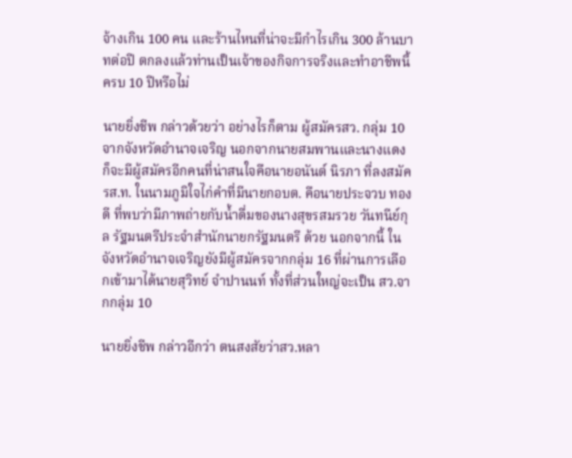จ้างเกิน 100 คน และร้านไหนที่น่าจะมีกำไรเกิน 300 ล้านบาทต่อปี ตกลงแล้วท่านเป็นเจ้าของกิจการจริงและทำอาชีพนี้ครบ 10 ปีหรือไม่

นายยิ่งชีพ กล่าวด้วยว่า อย่างไรก็ตาม ผู้สมัครสว. กลุ่ม 10 จากจังหวัดอำนาจเจริญ นอกจากนายสมพานและนางแดง ก็จะมีผู้สมัครอีกคนที่น่าสนใจคือนายอนันต์ นิรภา ที่ลงสมัครส.ท. ในนามภูมิใจไก่คำที่มีนายกอบต. คือนายประจวบ ทองดี ที่พบว่ามีภาพถ่ายกับน้ำดื่มของนางสุขรสมรวย วันทนีย์กุล รัฐมนตรีประจำสำนักนายกรัฐมนตรี ด้วย นอกจากนี้ ในจังหวัดอำนาจเจริญยังมีผู้สมัครจากกลุ่ม 16 ที่ผ่านการเลือกเข้ามาได้นายสุวิทย์ จำปานนท์ ทั้งที่ส่วนใหญ่จะเป็น สว.จากกลุ่ม 10

นายยิ่งชีพ กล่าวอีกว่า ตนสงสัยว่าสว.หลา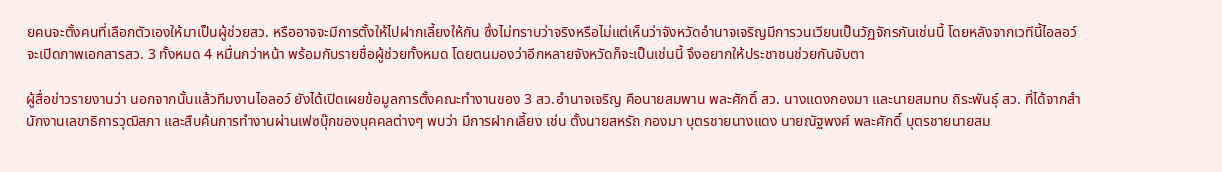ยคนจะตั้งคนที่เลือกตัวเองให้มาเป็นผู้ช่วยสว. หรืออาจจะมีการตั้งให้ไปฝากเลี้ยงให้กัน ซึ่งไม่ทราบว่าจริงหรือไม่แต่เห็นว่าจังหวัดอำนาจเจริญมีการวนเวียนเป็นวัฏจักรกันเช่นนี้ โดยหลังจากเวทีนี้ไอลอว์จะเปิดภาพเอกสารสว. 3 ทั้งหมด 4 หมื่นกว่าหน้า พร้อมกับรายชื่อผู้ช่วยทั้งหมด โดยตนมองว่าอีกหลายจังหวัดก็จะเป็นเช่นนี้ จึงอยากให้ประชาชนช่วยกันจับตา

ผู้สื่อข่าวรายงานว่า นอกจากนั้นแล้วทีมงานไอลอว์ ยังได้เปิดเผยข้อมูลการตั้งคณะทำงานของ 3 สว.อำนาจเจริญ คือนายสมพาน พละศักดิ์ สว. นางแดงกองมา และนายสมทบ ถิระพันธุ์ สว. ที่ได้จากสำนักงานเลขาธิการวุฒิสภา และสืบค้นการทำงานผ่านเฟซบุ๊กของบุคคลต่างๆ พบว่า มีการฝากเลี้ยง เช่น ตั้งนายสหรัถ กองมา บุตรชายนางแดง นายณัฐพงศ์ พละศักดิ์ บุตรชายนายสม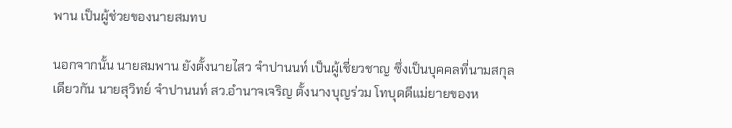พาน เป็นผู้ช่วยของนายสมทบ

นอกจากนั้น นายสมพาน ยังตั้งนายไสว จำปานนท์ เป็นผู้เชี่ยวชาญ ซึ่งเป็นบุคคลที่นามสกุลเดียวกัน นายสุวิทย์ จำปานนท์ สว.อำนาจเจริญ ตั้งนางบุญร่วม โทบุดดีแม่ยายของห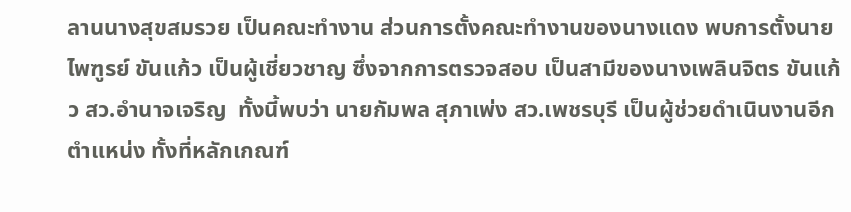ลานนางสุขสมรวย เป็นคณะทำงาน ส่วนการตั้งคณะทำงานของนางแดง พบการตั้งนายไพฑูรย์ ขันแก้ว เป็นผู้เชี่ยวชาญ ซึ่งจากการตรวจสอบ เป็นสามีของนางเพลินจิตร ขันแก้ว สว.อำนาจเจริญ  ทั้งนี้พบว่า นายกัมพล สุภาเพ่ง สว.เพชรบุรี เป็นผู้ช่วยดำเนินงานอีกตำแหน่ง ทั้งที่หลักเกณฑ์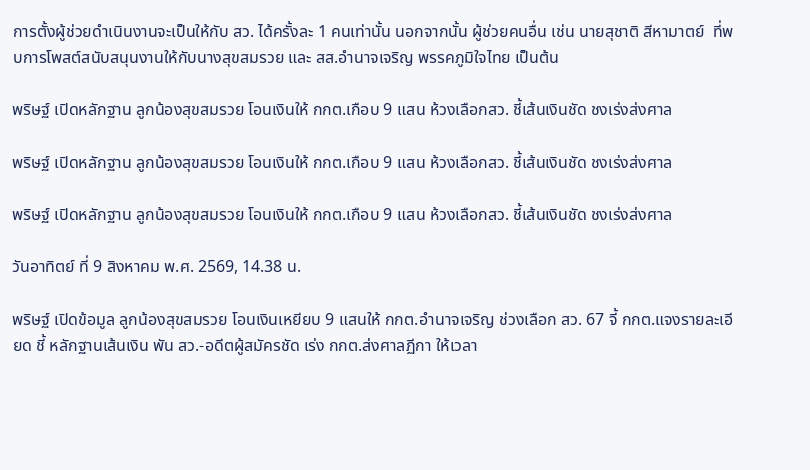การตั้งผู้ช่วยดำเนินงานจะเป็นให้กับ สว. ได้ครั้งละ 1 คนเท่านั้น นอกจากนั้น ผู้ช่วยคนอื่น เช่น นายสุชาติ สีหามาตย์  ที่พบการโพสต์สนับสนุนงานให้กับนางสุขสมรวย และ สส.อำนาจเจริญ พรรคภูมิใจไทย เป็นต้น

พริษฐ์ เปิดหลักฐาน ลูกน้องสุขสมรวย โอนเงินให้ กกต.เกือบ 9 แสน ห้วงเลือกสว. ชี้เส้นเงินชัด ชงเร่งส่งศาล

พริษฐ์ เปิดหลักฐาน ลูกน้องสุขสมรวย โอนเงินให้ กกต.เกือบ 9 แสน ห้วงเลือกสว. ชี้เส้นเงินชัด ชงเร่งส่งศาล

พริษฐ์ เปิดหลักฐาน ลูกน้องสุขสมรวย โอนเงินให้ กกต.เกือบ 9 แสน ห้วงเลือกสว. ชี้เส้นเงินชัด ชงเร่งส่งศาล

วันอาทิตย์ ที่ 9 สิงหาคม พ.ศ. 2569, 14.38 น.

พริษฐ์ เปิดข้อมูล ลูกน้องสุขสมรวย โอนเงินเหยียบ 9 แสนให้ กกต.อำนาจเจริญ ช่วงเลือก สว. 67 จี้ กกต.แจงรายละเอียด ชี้ หลักฐานเส้นเงิน พัน สว.-อดีตผู้สมัครชัด เร่ง กกต.ส่งศาลฏีกา ให้เวลา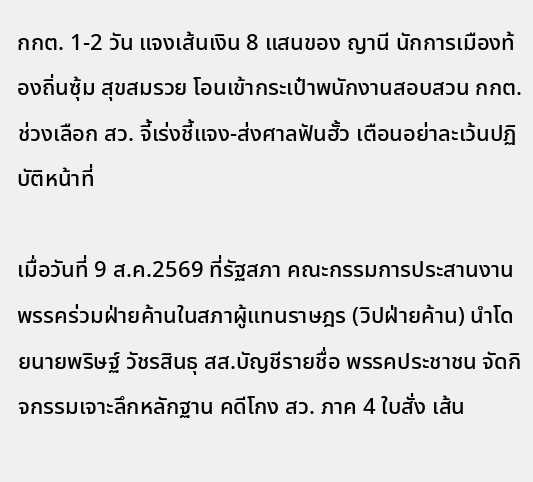กกต. 1-2 วัน แจงเส้นเงิน 8 แสนของ ญานี นักการเมืองท้องถิ่นซุ้ม สุขสมรวย โอนเข้ากระเป๋าพนักงานสอบสวน กกต. ช่วงเลือก สว. จี้เร่งชี้แจง-ส่งศาลฟันฮั้ว เตือนอย่าละเว้นปฏิบัติหน้าที่

เมื่อวันที่ 9 ส.ค.2569 ที่รัฐสภา คณะกรรมการประสานงานพรรคร่วมฝ่ายค้านในสภาผู้แทนราษฎร (วิปฝ่ายค้าน) นำโดยนายพริษฐ์ วัชรสินธุ สส.บัญชีรายชื่อ พรรคประชาชน จัดกิจกรรมเจาะลึกหลักฐาน คดีโกง สว. ภาค 4 ใบสั่ง เส้น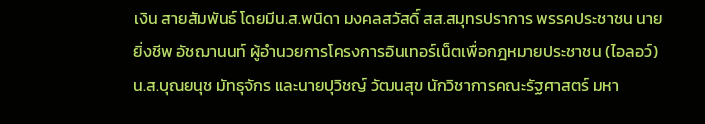เงิน สายสัมพันธ์ โดยมีน.ส.พนิดา มงคลสวัสดิ์ สส.สมุทรปราการ พรรคประชาชน นายยิ่งชีพ อัชฌานนท์ ผู้อำนวยการโครงการอินเทอร์เน็ตเพื่อกฎหมายประชาชน (ไอลอว์) น.ส.บุณยนุช มัทธุจักร และนายปุวิชญ์ วัฒนสุข นักวิชาการคณะรัฐศาสตร์ มหา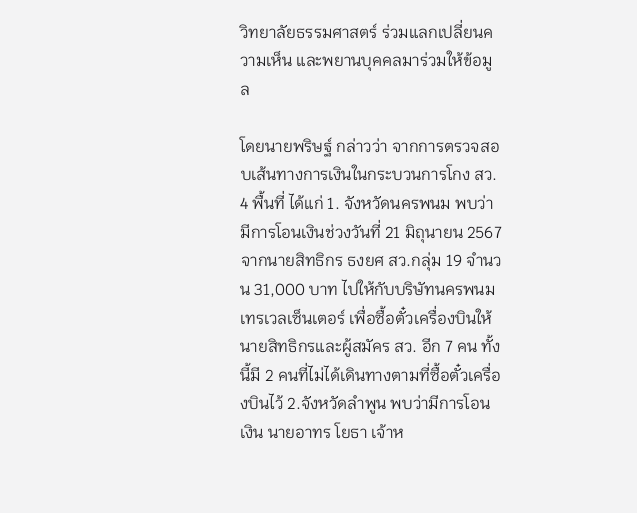วิทยาลัยธรรมศาสตร์ ร่วมแลกเปลี่ยนความเห็น และพยานบุคคลมาร่วมให้ข้อมูล

โดยนายพริษฐ์ กล่าวว่า จากการตรวจสอบเส้นทางการเงินในกระบวนการโกง สว. 4 พื้นที่ ได้แก่ 1. จังหวัดนครพนม พบว่ามีการโอนเงินช่วงวันที่ 21 มิถุนายน 2567 จากนายสิทธิกร ธงยศ สว.กลุ่ม 19 จำนวน 31,000 บาท ไปให้กับบริษัทนครพนม เทรเวลเซ็นเตอร์ เพื่อซื้อตั๋วเครื่องบินให้นายสิทธิกรและผู้สมัคร สว. อีก 7 คน ทั้งนี้มี 2 คนที่ไม่ได้เดินทางตามที่ซื้อตั๋วเครื่องบินไว้ 2.จังหวัดลำพูน พบว่ามีการโอนเงิน นายอาทร โยธา เจ้าห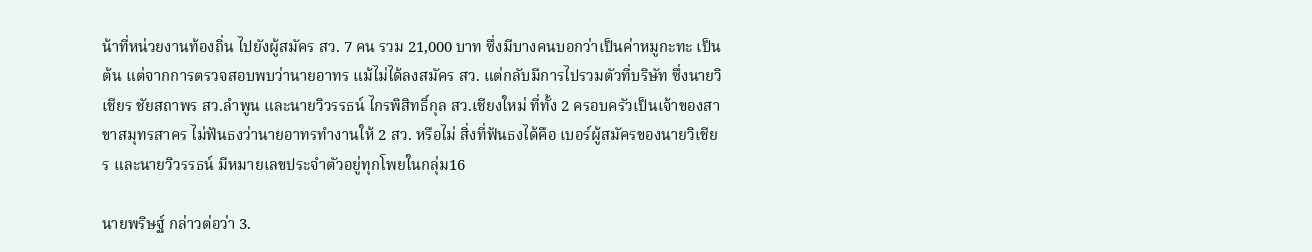น้าที่หน่วยงานท้องถิ่น ไปยังผู้สมัคร สว. 7 คน รวม 21,000 บาท ซึ่งมีบางคนบอกว่าเป็นค่าหมูกะทะ เป็นต้น แต่จากการตรวจสอบพบว่านายอาทร แม้ไม่ได้ลงสมัคร สว. แต่กลับมีการไปรวมตัวที่บริษัท ซึ่งนายวิเชียร ชัยสถาพร สว.ลำพูน และนายวิวรรธน์ ไกรพิสิทธิ์กุล สว.เชียงใหม่ ที่ทั้ง 2 ครอบครัวเป็นเจ้าของสาขาสมุทรสาคร ไม่ฟันธงว่านายอาทรทำงานให้ 2 สว. หรือไม่ สิ่งที่ฟันธงได้คือ เบอร์ผู้สมัครของนายวิเชียร และนายวิวรรธน์ มีหมายเลขประจำตัวอยู่ทุกโพยในกลุ่ม16

นายพริษฐ์ กล่าวต่อว่า 3.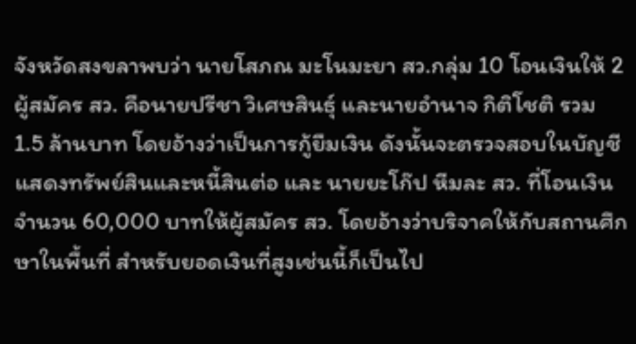จังหวัดสงขลาพบว่า นายโสภณ มะโนมะยา สว.กลุ่ม 10 โอนเงินให้ 2 ผู้สมัคร สว. คือนายปรีชา วิเศษสินธุ์ และนายอำนาจ กิติโชติ รวม 1.5 ล้านบาท โดยอ้างว่าเป็นการกู้ยืมเงิน ดังนั้นจะตรวจสอบในบัญชีแสดงทรัพย์สินและหนี้สินต่อ และ นายยะโก๊ป หีมละ สว. ที่โอนเงินจำนวน 60,000 บาทให้ผู้สมัคร สว. โดยอ้างว่าบริจาคให้กับสถานศึกษาในพื้นที่ สำหรับยอดเงินที่สูงเช่นนี้ก็เป็นไป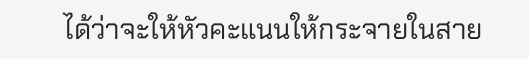ได้ว่าจะให้หัวคะแนนให้กระจายในสาย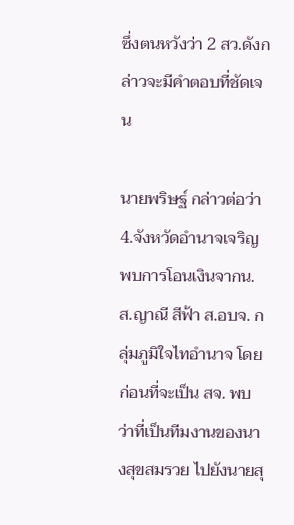ซึ่งตนหวังว่า 2 สว.ดังกล่าวจะมีคำตอบที่ชัดเจน

นายพริษฐ์ กล่าวต่อว่า 4.จังหวัดอำนาจเจริญพบการโอนเงินจากน.ส.ญาณี สีฟ้า ส.อบจ. กลุ่มภูมิใจไทอำนาจ โดยก่อนที่จะเป็น สจ. พบว่าที่เป็นทีมงานของนางสุขสมรวย ไปยังนายสุ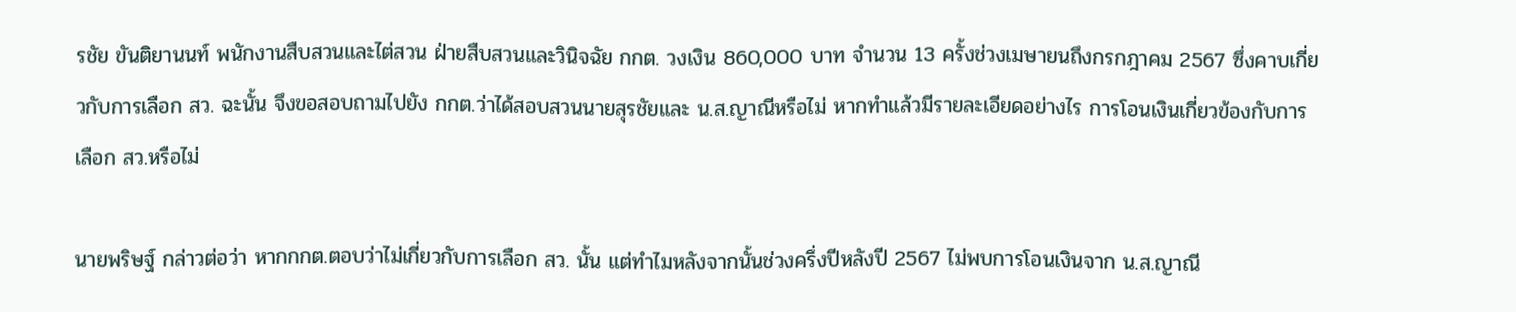รชัย ขันติยานนท์ พนักงานสืบสวนและไต่สวน ฝ่ายสืบสวนและวินิจฉัย กกต. วงเงิน 860,000 บาท จำนวน 13 ครั้งช่วงเมษายนถึงกรกฎาคม 2567 ซึ่งคาบเกี่ยวกับการเลือก สว. ฉะนั้น จึงขอสอบถามไปยัง กกต.ว่าได้สอบสวนนายสุรชัยและ น.ส.ญาณีหรือไม่ หากทำแล้วมีรายละเอียดอย่างไร การโอนเงินเกี่ยวข้องกับการเลือก สว.หรือไม่

นายพริษฐ์ กล่าวต่อว่า หากกกต.ตอบว่าไม่เกี่ยวกับการเลือก สว. นั้น แต่ทำไมหลังจากนั้นช่วงครึ่งปีหลังปี 2567 ไม่พบการโอนเงินจาก น.ส.ญาณี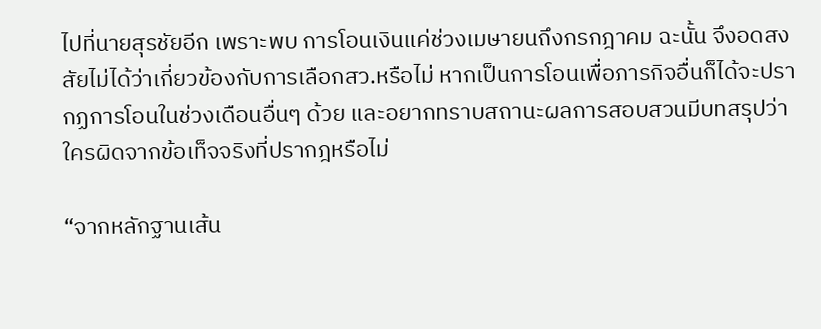ไปที่นายสุรชัยอีก เพราะพบ การโอนเงินแค่ช่วงเมษายนถึงกรกฎาคม ฉะนั้น จึงอดสงสัยไม่ได้ว่าเกี่ยวข้องกับการเลือกสว.หรือไม่ หากเป็นการโอนเพื่อภารกิจอื่นก็ได้จะปรากฏการโอนในช่วงเดือนอื่นๆ ด้วย และอยากทราบสถานะผลการสอบสวนมีบทสรุปว่าใครผิดจากข้อเท็จจริงที่ปรากฎหรือไม่

“จากหลักฐานเส้น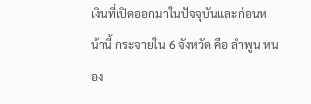เงินที่เปิดออกมาในปัจจุบันและก่อนหน้านี้ กระจายใน 6 จังหวัด คือ ลำพูน หนอง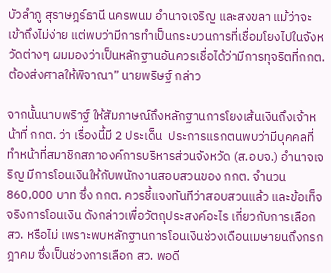บัวลำภู สุราษฎร์ธานี นครพนม อำนาจเจริญ และสงขลา แม้ว่าจะเข้าถึงไม่ง่าย แต่พบว่ามีการทำเป็นกระบวนการที่เชื่อมโยงไปในจังหวัดต่างๆ ผมมองว่าเป็นหลักฐานอันควรเชื่อได้ว่ามีการทุจริตที่กกต. ต้องส่งศาลให้พิจาณา” นายพริษฐ์ กล่าว

จากนั้นนาบพริาฐ์ ให้สัมภาษณ์ถึงหลักฐานการโยงเส้นเงินถึงเจ้าหน้าที่ กกต. ว่า เรื่องนี้มี 2 ประเด็น  ประการแรกตนพบว่ามีบุคคลที่ทำหน้าที่สมาชิกสภาองค์การบริหารส่วนจังหวัด (ส.อบจ.) อำนาจเจริญ มีการโอนเงินให้กับพนักงานสอบสวนของ กกต. จำนวน 860,000 บาท ซึ่ง กกต. ควรชี้แจงทันทีว่าสอบสวนแล้ว และข้อเท็จจริงการโอนเงิน ดังกล่าวเพื่อวัตถุประสงค์อะไร เกี่ยวกับการเลือก สว. หรือไม่ เพราะพบหลักฐานการโอนเงินช่วงเดือนเมษายนถึงกรกฎาคม ซึ่งเป็นช่วงการเลือก สว. พอดี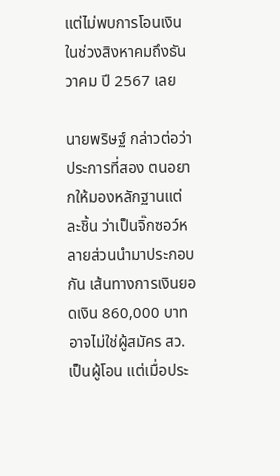แต่ไม่พบการโอนเงินในช่วงสิงหาคมถึงธันวาคม ปี 2567 เลย

นายพริษฐ์ กล่าวต่อว่า ประการที่สอง ตนอยากให้มองหลักฐานแต่ละชิ้น ว่าเป็นจิ๊กซอว์หลายส่วนนำมาประกอบกัน เส้นทางการเงินยอดเงิน 860,000 บาท อาจไม่ใช่ผู้สมัคร สว. เป็นผู้โอน แต่เมื่อประ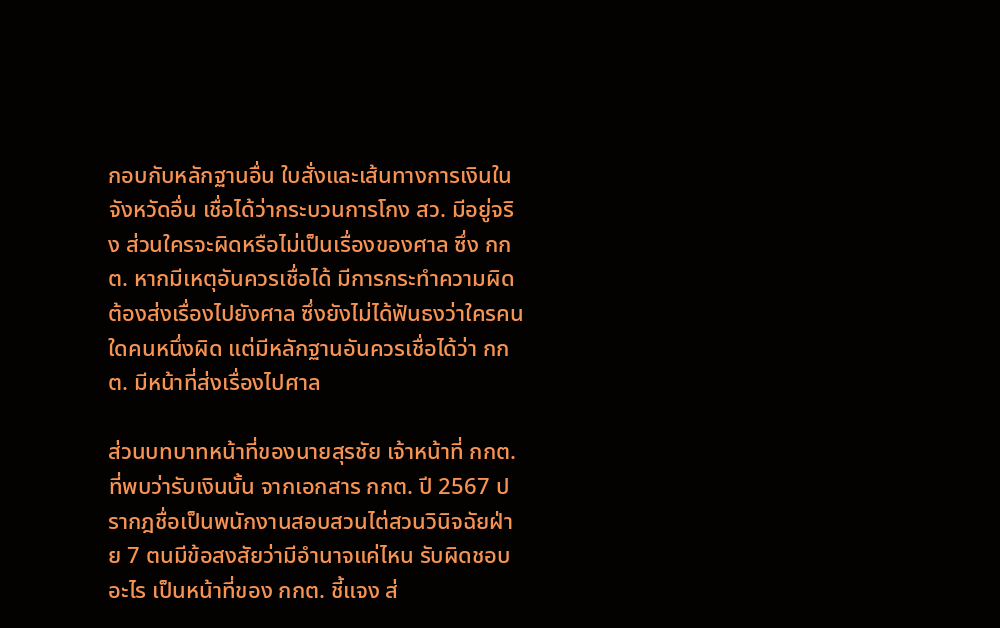กอบกับหลักฐานอื่น ใบสั่งและเส้นทางการเงินในจังหวัดอื่น เชื่อได้ว่ากระบวนการโกง สว. มีอยู่จริง ส่วนใครจะผิดหรือไม่เป็นเรื่องของศาล ซึ่ง กกต. หากมีเหตุอันควรเชื่อได้ มีการกระทำความผิดต้องส่งเรื่องไปยังศาล ซึ่งยังไม่ได้ฟันธงว่าใครคนใดคนหนึ่งผิด แต่มีหลักฐานอันควรเชื่อได้ว่า กกต. มีหน้าที่ส่งเรื่องไปศาล

ส่วนบทบาทหน้าที่ของนายสุรชัย เจ้าหน้าที่ กกต. ที่พบว่ารับเงินนั้น จากเอกสาร กกต. ปี 2567 ปรากฎชื่อเป็นพนักงานสอบสวนไต่สวนวินิจฉัยฝ่าย 7 ตนมีข้อสงสัยว่ามีอำนาจแค่ไหน รับผิดชอบอะไร เป็นหน้าที่ของ กกต. ชี้แจง ส่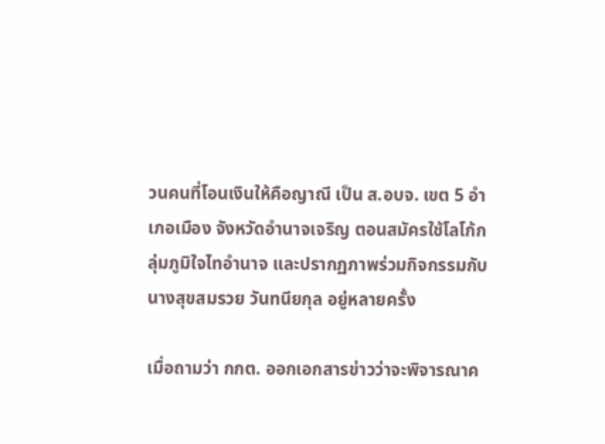วนคนที่โอนเงินให้คือญาณี เป็น ส.อบจ. เขต 5 อำเภอเมือง จังหวัดอำนาจเจริญ ตอนสมัครใช้โลโก้กลุ่มภูมิใจไทอำนาจ และปรากฏภาพร่วมกิจกรรมกับนางสุขสมรวย วันทนียกุล อยู่หลายครั้ง

เมื่อถามว่า กกต. ออกเอกสารข่าวว่าจะพิจารณาค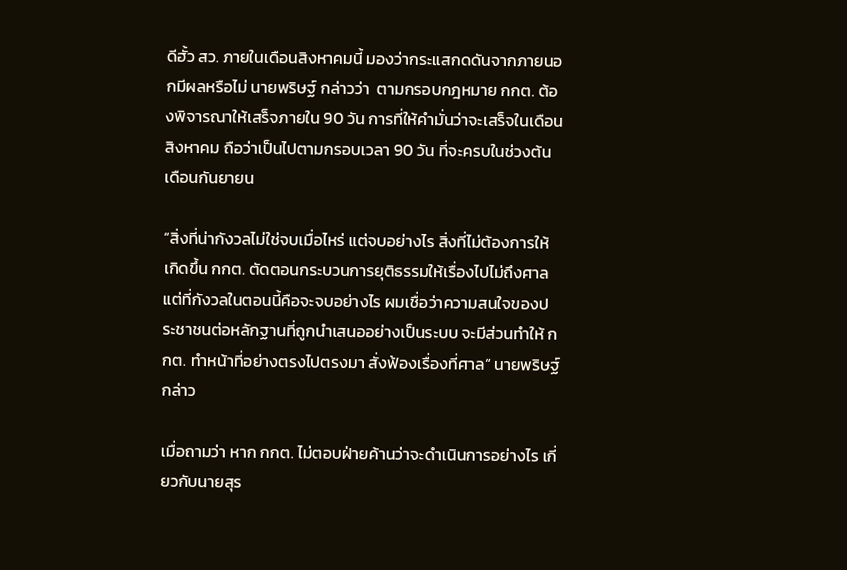ดีฮั้ว สว. ภายในเดือนสิงหาคมนี้ มองว่ากระแสกดดันจากภายนอกมีผลหรือไม่ นายพริษฐ์ กล่าวว่า  ตามกรอบกฎหมาย กกต. ต้องพิจารณาให้เสร็จภายใน 90 วัน การที่ให้คำมั่นว่าจะเสร็จในเดือนสิงหาคม ถือว่าเป็นไปตามกรอบเวลา 90 วัน ที่จะครบในช่วงต้นเดือนกันยายน

“สิ่งที่น่ากังวลไม่ใช่จบเมื่อไหร่ แต่จบอย่างไร สิ่งที่ไม่ต้องการให้เกิดขึ้น กกต. ตัดตอนกระบวนการยุติธรรมให้เรื่องไปไม่ถึงศาล แต่ที่กังวลในตอนนี้คือจะจบอย่างไร ผมเชื่อว่าความสนใจของประชาชนต่อหลักฐานที่ถูกนำเสนออย่างเป็นระบบ จะมีส่วนทำให้ กกต. ทำหน้าที่อย่างตรงไปตรงมา สั่งฟ้องเรื่องที่ศาล“ นายพริษฐ์กล่าว

เมื่อถามว่า หาก กกต. ไม่ตอบฝ่ายค้านว่าจะดำเนินการอย่างไร เกี่ยวกับนายสุร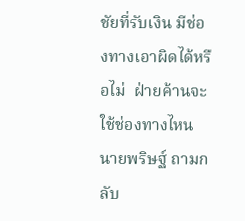ชัยที่รับเงิน มีช่องทางเอาผิดได้หรือไม่  ฝ่ายค้านจะใช้ช่องทางไหน นายพริษฐ์ ถามกลับ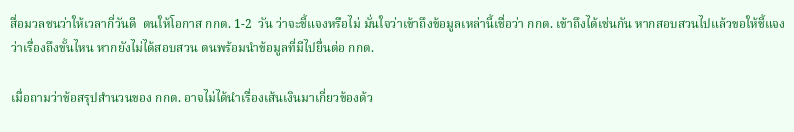สื่อมวลชนว่าให้เวลากี่วันดี  ตนให้โอกาส กกต. 1-2  วัน ว่าจะชี้แจงหรือไม่ มั่นใจว่าเข้าถึงข้อมูลเหล่านี้เชื่อว่า กกต. เข้าถึงได้เช่นกัน หากสอบสวนไปแล้วขอให้ชี้แจงว่าเรื่องถึงขั้นไหน หากยังไม่ได้สอบสวน ตนพร้อมนำข้อมูลที่มีไปยื่นต่อ กกต.

เมื่อถามว่าข้อสรุปสำนวนของ กกต. อาจไม่ได้นำเรื่องเส้นเงินมาเกี่ยวข้องด้ว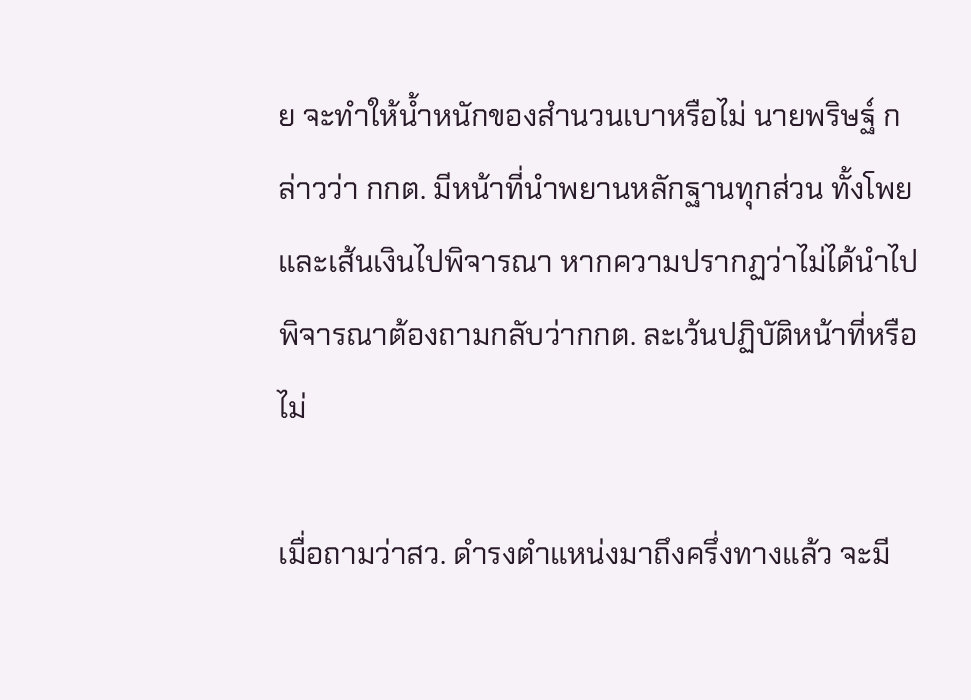ย จะทำให้น้ำหนักของสำนวนเบาหรือไม่ นายพริษฐ์ กล่าวว่า กกต. มีหน้าที่นำพยานหลักฐานทุกส่วน ทั้งโพยและเส้นเงินไปพิจารณา หากความปรากฏว่าไม่ได้นำไปพิจารณาต้องถามกลับว่ากกต. ละเว้นปฏิบัติหน้าที่หรือไม่

เมื่อถามว่าสว. ดำรงตำแหน่งมาถึงครึ่งทางแล้ว จะมี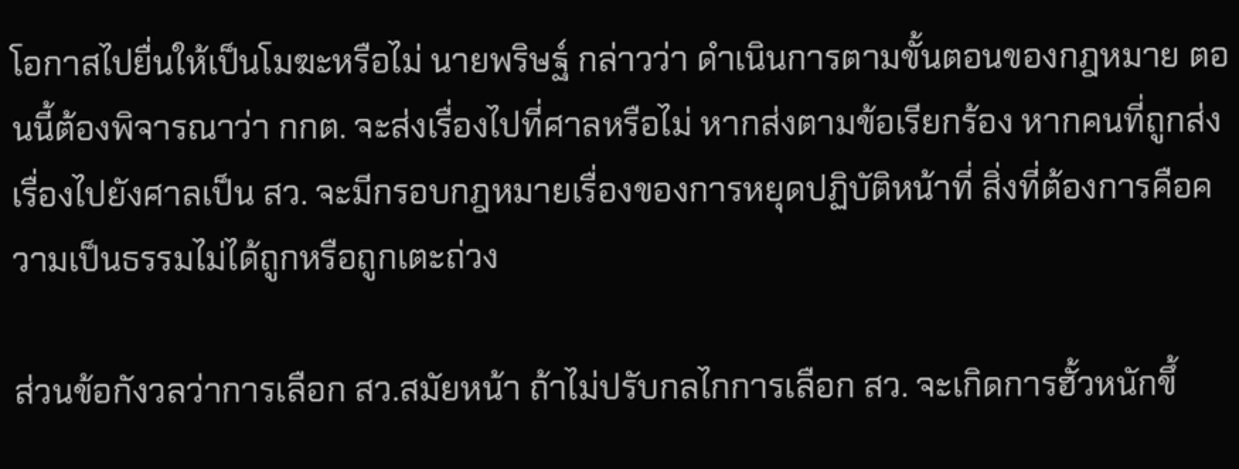โอกาสไปยื่นให้เป็นโมฆะหรือไม่ นายพริษฐ์ กล่าวว่า ดำเนินการตามขั้นตอนของกฎหมาย ตอนนี้ต้องพิจารณาว่า กกต. จะส่งเรื่องไปที่ศาลหรือไม่ หากส่งตามข้อเรียกร้อง หากคนที่ถูกส่งเรื่องไปยังศาลเป็น สว. จะมีกรอบกฎหมายเรื่องของการหยุดปฏิบัติหน้าที่ สิ่งที่ต้องการคือความเป็นธรรมไม่ได้ถูกหรือถูกเตะถ่วง

ส่วนข้อกังวลว่าการเลือก สว.สมัยหน้า ถ้าไม่ปรับกลไกการเลือก สว. จะเกิดการฮั้วหนักขึ้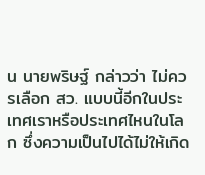น นายพริษฐ์ กล่าวว่า ไม่ควรเลือก สว. แบบนี้อีกในประเทศเราหรือประเทศไหนในโลก ซึ่งความเป็นไปได้ไม่ให้เกิด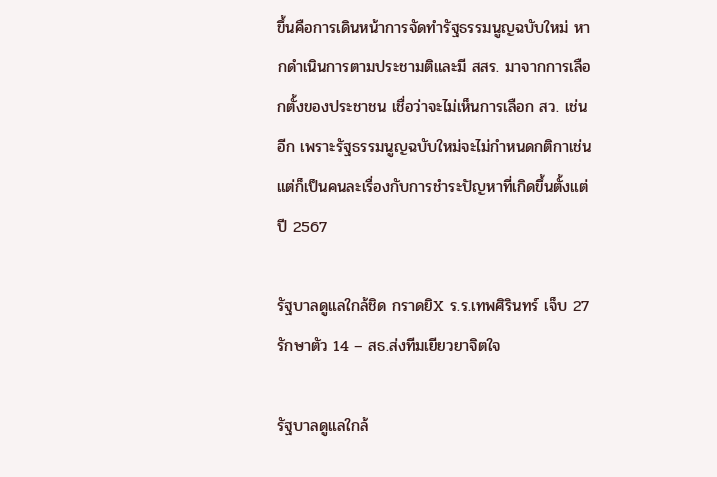ขึ้นคือการเดินหน้าการจัดทำรัฐธรรมนูญฉบับใหม่ หากดำเนินการตามประชามติและมี สสร. มาจากการเลือกตั้งของประชาชน เชื่อว่าจะไม่เห็นการเลือก สว. เช่นอีก เพราะรัฐธรรมนูญฉบับใหม่จะไม่กำหนดกติกาเช่น แต่ก็เป็นคนละเรื่องกับการชำระปัญหาที่เกิดขึ้นตั้งแต่ปี 2567

รัฐบาลดูแลใกล้ชิด กราดยิX ร.ร.เทพศิรินทร์ เจ็บ 27 รักษาตัว 14 – สธ.ส่งทีมเยียวยาจิตใจ

รัฐบาลดูแลใกล้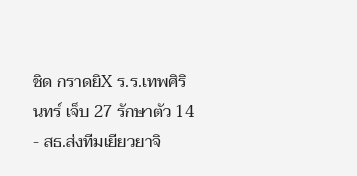ชิด กราดยิX ร.ร.เทพศิรินทร์ เจ็บ 27 รักษาตัว 14 - สธ.ส่งทีมเยียวยาจิ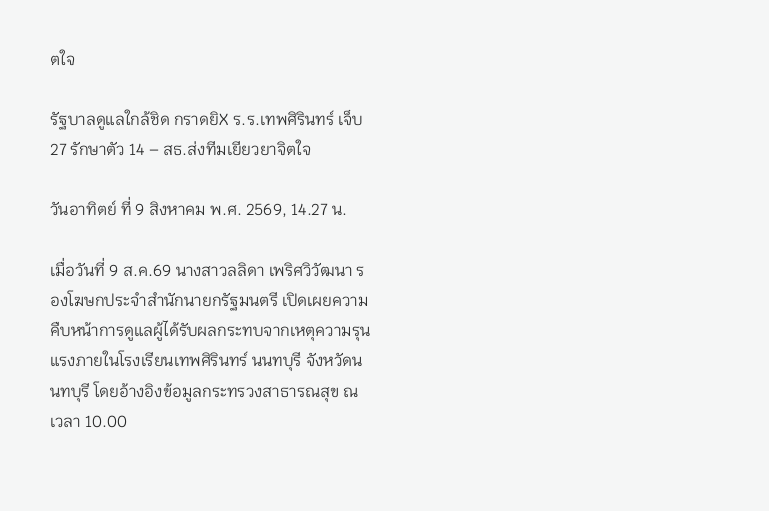ตใจ

รัฐบาลดูแลใกล้ชิด กราดยิX ร.ร.เทพศิรินทร์ เจ็บ 27 รักษาตัว 14 – สธ.ส่งทีมเยียวยาจิตใจ

วันอาทิตย์ ที่ 9 สิงหาคม พ.ศ. 2569, 14.27 น.

เมื่อวันที่ 9 ส.ค.69 นางสาวลลิดา เพริศวิวัฒนา รองโฆษกประจำสำนักนายกรัฐมนตรี เปิดเผยความคืบหน้าการดูแลผู้ได้รับผลกระทบจากเหตุความรุนแรงภายในโรงเรียนเทพศิรินทร์ นนทบุรี จังหวัดนนทบุรี โดยอ้างอิงข้อมูลกระทรวงสาธารณสุข ณ เวลา 10.00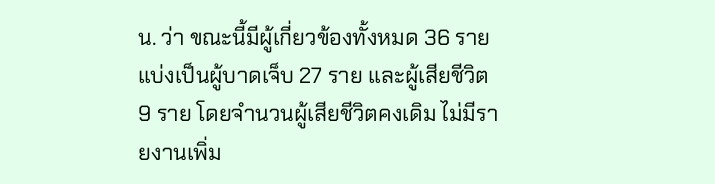น. ว่า ขณะนี้มีผู้เกี่ยวข้องทั้งหมด 36 ราย แบ่งเป็นผู้บาดเจ็บ 27 ราย และผู้เสียชีวิต 9 ราย โดยจำนวนผู้เสียชีวิตคงเดิม ไม่มีรายงานเพิ่ม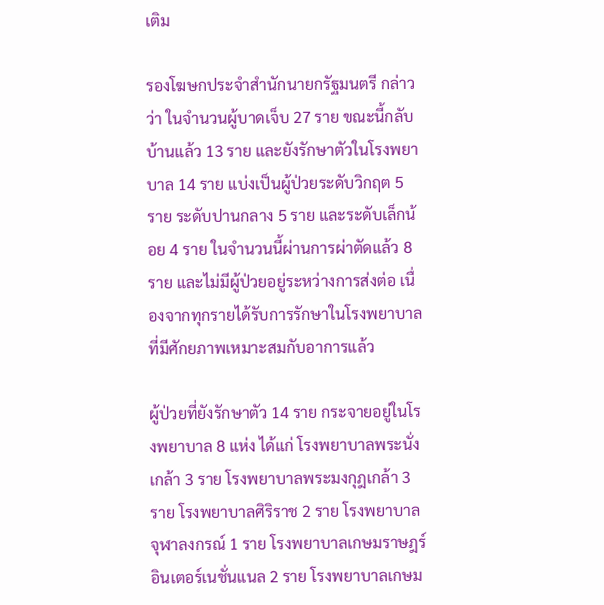เติม

รองโฆษกประจำสำนักนายกรัฐมนตรี กล่าวว่า ในจำนวนผู้บาดเจ็บ 27 ราย ขณะนี้กลับบ้านแล้ว 13 ราย และยังรักษาตัวในโรงพยาบาล 14 ราย แบ่งเป็นผู้ป่วยระดับวิกฤต 5 ราย ระดับปานกลาง 5 ราย และระดับเล็กน้อย 4 ราย ในจำนวนนี้ผ่านการผ่าตัดแล้ว 8 ราย และไม่มีผู้ป่วยอยู่ระหว่างการส่งต่อ เนื่องจากทุกรายได้รับการรักษาในโรงพยาบาลที่มีศักยภาพเหมาะสมกับอาการแล้ว

ผู้ป่วยที่ยังรักษาตัว 14 ราย กระจายอยู่ในโรงพยาบาล 8 แห่ง ได้แก่ โรงพยาบาลพระนั่งเกล้า 3 ราย โรงพยาบาลพระมงกุฎเกล้า 3 ราย โรงพยาบาลศิริราช 2 ราย โรงพยาบาลจุฬาลงกรณ์ 1 ราย โรงพยาบาลเกษมราษฎร์ อินเตอร์เนชั่นแนล 2 ราย โรงพยาบาลเกษม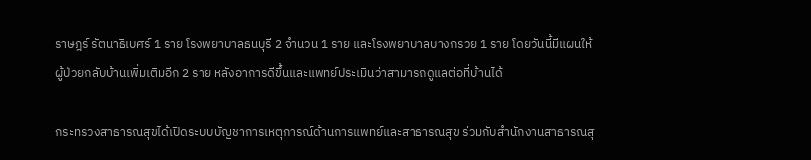ราษฎร์ รัตนาธิเบศร์ 1 ราย โรงพยาบาลธนบุรี 2 จำนวน 1 ราย และโรงพยาบาลบางกรวย 1 ราย โดยวันนี้มีแผนให้ผู้ป่วยกลับบ้านเพิ่มเติมอีก 2 ราย หลังอาการดีขึ้นและแพทย์ประเมินว่าสามารถดูแลต่อที่บ้านได้

กระทรวงสาธารณสุขได้เปิดระบบบัญชาการเหตุการณ์ด้านการแพทย์และสาธารณสุข ร่วมกับสำนักงานสาธารณสุ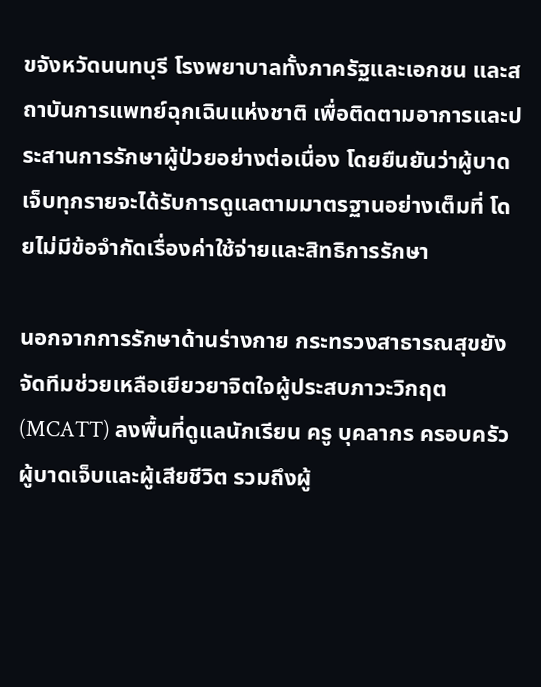ขจังหวัดนนทบุรี โรงพยาบาลทั้งภาครัฐและเอกชน และสถาบันการแพทย์ฉุกเฉินแห่งชาติ เพื่อติดตามอาการและประสานการรักษาผู้ป่วยอย่างต่อเนื่อง โดยยืนยันว่าผู้บาดเจ็บทุกรายจะได้รับการดูแลตามมาตรฐานอย่างเต็มที่ โดยไม่มีข้อจำกัดเรื่องค่าใช้จ่ายและสิทธิการรักษา

นอกจากการรักษาด้านร่างกาย กระทรวงสาธารณสุขยังจัดทีมช่วยเหลือเยียวยาจิตใจผู้ประสบภาวะวิกฤต (MCATT) ลงพื้นที่ดูแลนักเรียน ครู บุคลากร ครอบครัวผู้บาดเจ็บและผู้เสียชีวิต รวมถึงผู้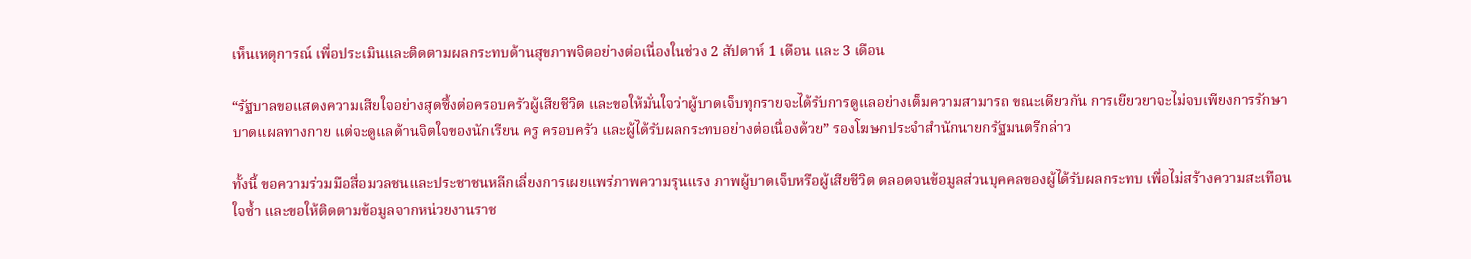เห็นเหตุการณ์ เพื่อประเมินและติดตามผลกระทบด้านสุขภาพจิตอย่างต่อเนื่องในช่วง 2 สัปดาห์ 1 เดือน และ 3 เดือน

“รัฐบาลขอแสดงความเสียใจอย่างสุดซึ้งต่อครอบครัวผู้เสียชีวิต และขอให้มั่นใจว่าผู้บาดเจ็บทุกรายจะได้รับการดูแลอย่างเต็มความสามารถ ขณะเดียวกัน การเยียวยาจะไม่จบเพียงการรักษาบาดแผลทางกาย แต่จะดูแลด้านจิตใจของนักเรียน ครู ครอบครัว และผู้ได้รับผลกระทบอย่างต่อเนื่องด้วย” รองโฆษกประจำสำนักนายกรัฐมนตรีกล่าว

ทั้งนี้ ขอความร่วมมือสื่อมวลชนและประชาชนหลีกเลี่ยงการเผยแพร่ภาพความรุนแรง ภาพผู้บาดเจ็บหรือผู้เสียชีวิต ตลอดจนข้อมูลส่วนบุคคลของผู้ได้รับผลกระทบ เพื่อไม่สร้างความสะเทือนใจซ้ำ และขอให้ติดตามข้อมูลจากหน่วยงานราช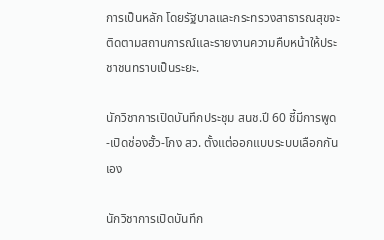การเป็นหลัก โดยรัฐบาลและกระทรวงสาธารณสุขจะติดตามสถานการณ์และรายงานความคืบหน้าให้ประชาชนทราบเป็นระยะ.

นักวิชาการเปิดบันทึกประชุม สนช.ปี 60 ชี้มีการพูด-เปิดช่องฮั้ว-โกง สว. ตั้งแต่ออกแบบระบบเลือกกันเอง

นักวิชาการเปิดบันทึก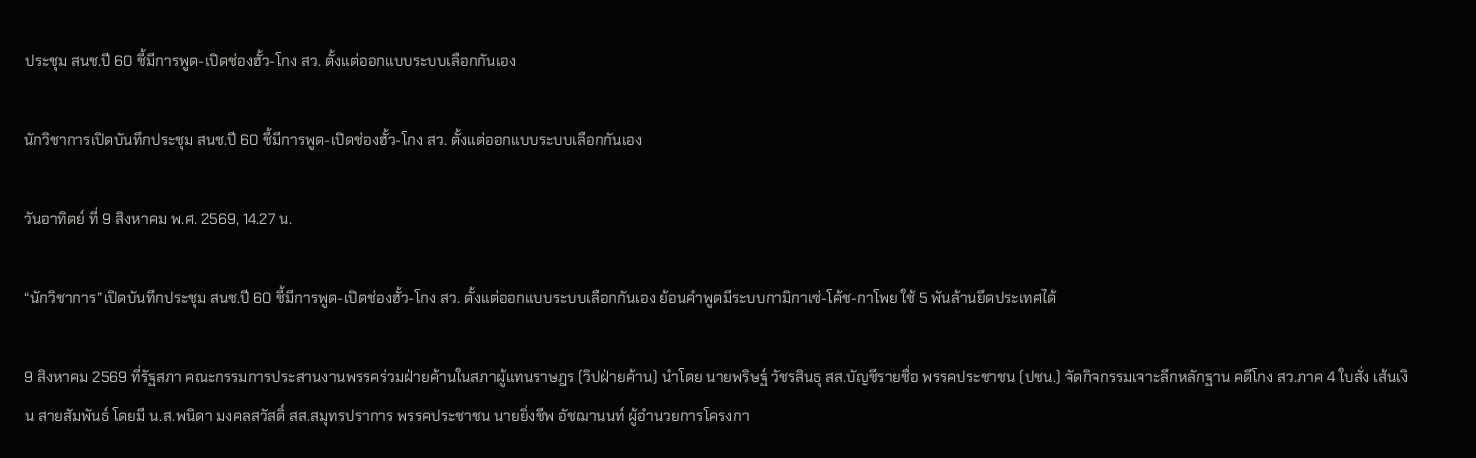ประชุม สนช.ปี 60 ชี้มีการพูด-เปิดช่องฮั้ว-โกง สว. ตั้งแต่ออกแบบระบบเลือกกันเอง

นักวิชาการเปิดบันทึกประชุม สนช.ปี 60 ชี้มีการพูด-เปิดช่องฮั้ว-โกง สว. ตั้งแต่ออกแบบระบบเลือกกันเอง

วันอาทิตย์ ที่ 9 สิงหาคม พ.ศ. 2569, 14.27 น.

“นักวิชาการ”เปิดบันทึกประชุม สนช.ปี 60 ชี้มีการพูด-เปิดช่องฮั้ว-โกง สว. ตั้งแต่ออกแบบระบบเลือกกันเอง ย้อนคำพูดมีระบบกามิกาเซ่-โค้ช-กาโพย ใช้ 5 พันล้านยึดประเทศได้

9 สิงหาคม 2569 ที่รัฐสภา คณะกรรมการประสานงานพรรคร่วมฝ่ายค้านในสภาผู้แทนราษฎร (วิปฝ่ายค้าน) นำโดย นายพริษฐ์ วัชรสินธุ สส.บัญชีรายชื่อ พรรคประชาชน (ปชน.) จัดกิจกรรมเจาะลึกหลักฐาน คดีโกง สว.ภาค 4 ใบสั่ง เส้นเงิน สายสัมพันธ์ โดยมี น.ส.พนิดา มงคลสวัสดิ์ สส.สมุทรปราการ พรรคประชาชน นายยิ่งชีพ อัชฌานนท์ ผู้อำนวยการโครงกา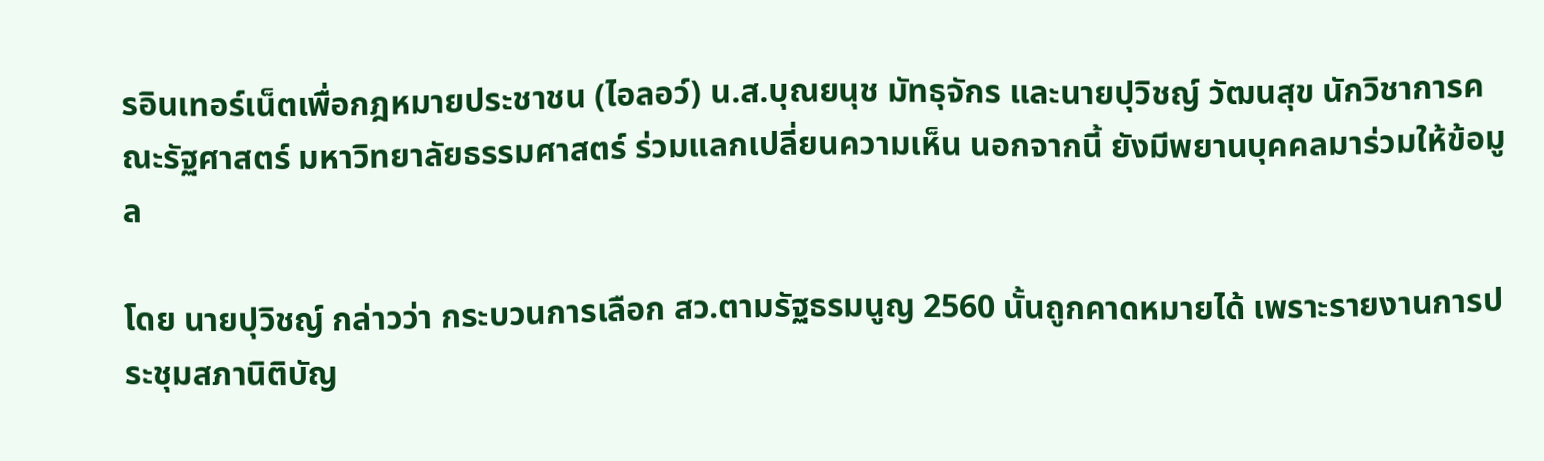รอินเทอร์เน็ตเพื่อกฎหมายประชาชน (ไอลอว์) น.ส.บุณยนุช มัทธุจักร และนายปุวิชญ์ วัฒนสุข นักวิชาการคณะรัฐศาสตร์ มหาวิทยาลัยธรรมศาสตร์ ร่วมแลกเปลี่ยนความเห็น นอกจากนี้ ยังมีพยานบุคคลมาร่วมให้ข้อมูล

โดย นายปุวิชญ์ กล่าวว่า กระบวนการเลือก สว.ตามรัฐธรมนูญ 2560 นั้นถูกคาดหมายได้ เพราะรายงานการประชุมสภานิติบัญ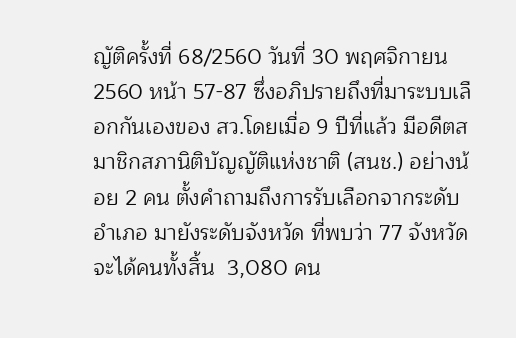ญัติครั้งที่ 68/2560 วันที่ 30 พฤศจิกายน 2560 หน้า 57-87 ซึ่งอภิปรายถึงที่มาระบบเลือกกันเองของ สว.โดยเมื่อ 9 ปีที่แล้ว มีอดีตสมาชิกสภานิติบัญญัติแห่งชาติ (สนช.) อย่างน้อย 2 คน ตั้งคำถามถึงการรับเลือกจากระดับอำเภอ มายังระดับจังหวัด ที่พบว่า 77 จังหวัด จะได้คนทั้งสิ้น  3,080 คน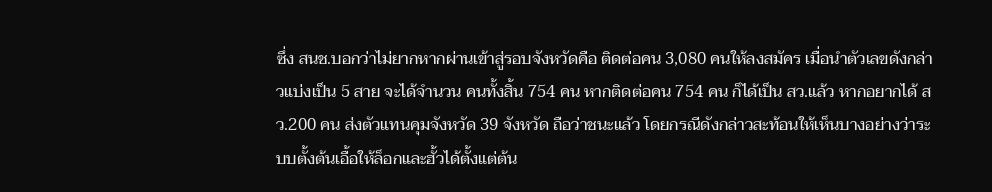ซึ่ง สนช.บอกว่าไม่ยากหากผ่านเข้าสู่รอบจังหวัดคือ ติดต่อคน 3,080 คนให้ลงสมัคร เมื่อนำตัวเลขดังกล่าวแบ่งเป็น 5 สาย จะได้จำนวน คนทั้งสิ้น 754 คน หากติดต่อคน 754 คน ก็ได้เป็น สว.แล้ว หากอยากได้ สว.200 คน ส่งตัวแทนคุมจังหวัด 39 จังหวัด ถือว่าชนะแล้ว โดยกรณีดังกล่าวสะท้อนให้เห็นบางอย่างว่าระบบตั้งต้นเอื้อให้ล็อกและฮั้วได้ตั้งแต่ต้น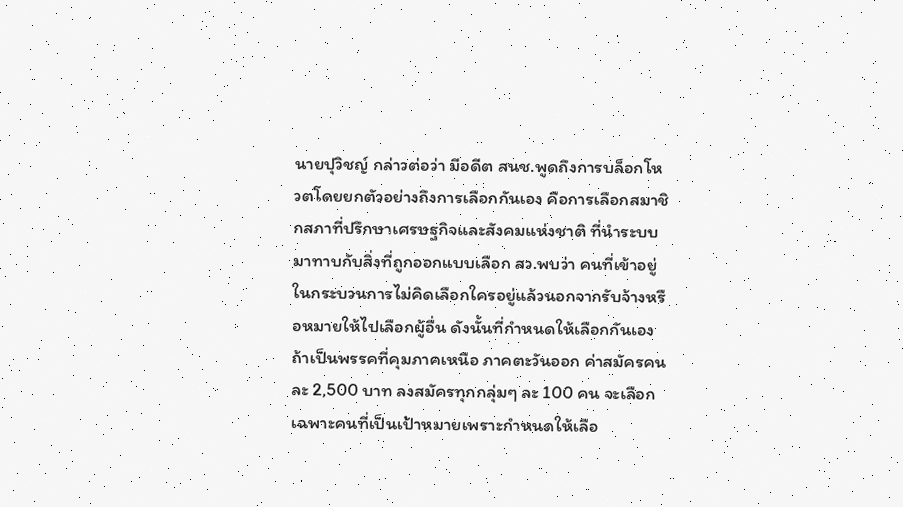นายปุวิชญ์ กล่าวต่อว่า มีอดีต สนช.พูดถึงการบล็อกโหวตโดยยกตัวอย่างถึงการเลือกกันเอง คือการเลือกสมาชิกสภาที่ปรึกษาเศรษฐกิจและสังคมแห่งชาติ ที่นำระบบมาทาบกับสิ่งที่ถูกออกแบบเลือก สว.พบว่า คนที่เข้าอยู่ในกระบวนการไม่คิดเลือกใครอยู่แล้วนอกจากรับจ้างหรือหมายให้ไปเลือกผู้อื่น ดังนั้นที่กำหนดให้เลือกกันเองถ้าเป็นพรรคที่คุมภาคเหนือ ภาคตะวันออก ค่าสมัครคนละ 2,500 บาท ลงสมัครทุกกลุ่มๆ ละ 100 คน จะเลือกเฉพาะคนที่เป็นเป้าหมายเพราะกำหนดให้เลือ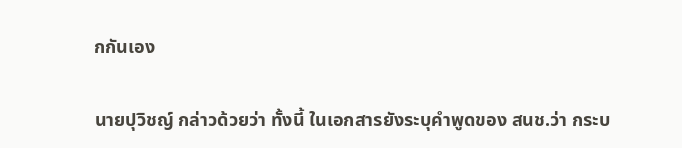กกันเอง

นายปุวิชญ์ กล่าวด้วยว่า ทั้งนี้ ในเอกสารยังระบุคำพูดของ สนช.ว่า กระบ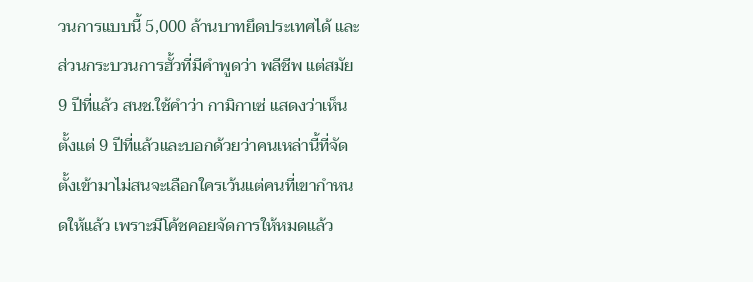วนการแบบนี้ 5,000 ล้านบาทยึดประเทศได้ และส่วนกระบวนการฮั้วที่มีคำพูดว่า พลีชีพ แต่สมัย 9 ปีที่แล้ว สนช.ใช้คำว่า กามิกาเซ่ แสดงว่าเห็นตั้งแต่ 9 ปีที่แล้วและบอกด้วยว่าคนเหล่านี้ที่จัดตั้งเข้ามาไม่สนจะเลือกใครเว้นแต่คนที่เขากำหนดให้แล้ว เพราะมีโค้ชคอยจัดการให้หมดแล้ว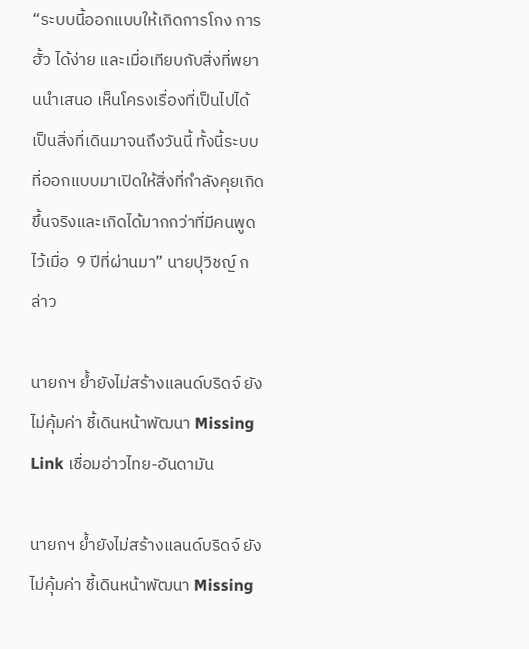“ระบบนี้ออกแบบให้เกิดการโกง การฮั้ว ได้ง่าย และเมื่อเทียบกับสิ่งที่พยานนำเสนอ เห็นโครงเรื่องที่เป็นไปได้ เป็นสิ่งที่เดินมาจนถึงวันนี้ ทั้งนี้ระบบที่ออกแบบมาเปิดให้สิ่งที่กำลังคุยเกิดขึ้นจริงและเกิดได้มากกว่าที่มีคนพูดไว้เมื่อ  9 ปีที่ผ่านมา” นายปุวิชญ์ กล่าว

นายกฯ ย้ำยังไม่สร้างแลนด์บริดจ์ ยังไม่คุ้มค่า ชี้เดินหน้าพัฒนา Missing Link เชื่อมอ่าวไทย-อันดามัน

นายกฯ ย้ำยังไม่สร้างแลนด์บริดจ์ ยังไม่คุ้มค่า ชี้เดินหน้าพัฒนา Missing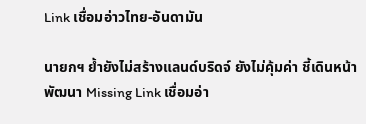Link เชื่อมอ่าวไทย-อันดามัน

นายกฯ ย้ำยังไม่สร้างแลนด์บริดจ์ ยังไม่คุ้มค่า ชี้เดินหน้าพัฒนา Missing Link เชื่อมอ่า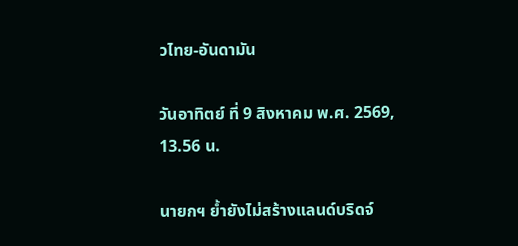วไทย-อันดามัน

วันอาทิตย์ ที่ 9 สิงหาคม พ.ศ. 2569, 13.56 น.

นายกฯ ย้ำยังไม่สร้างแลนด์บริดจ์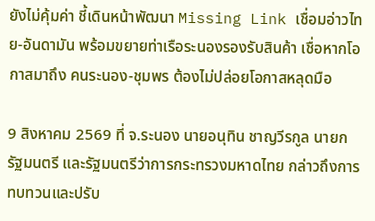ยังไม่คุ้มค่า ชี้เดินหน้าพัฒนา Missing Link เชื่อมอ่าวไทย-อันดามัน พร้อมขยายท่าเรือระนองรองรับสินค้า เชื่อหากโอกาสมาถึง คนระนอง-ชุมพร ต้องไม่ปล่อยโอกาสหลุดมือ

9 สิงหาคม 2569 ที่ จ.ระนอง นายอนุทิน ชาญวีรกูล นายกรัฐมนตรี และรัฐมนตรีว่าการกระทรวงมหาดไทย กล่าวถึงการทบทวนและปรับ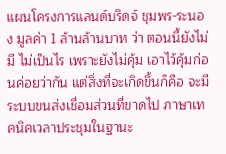แผนโครงการแลนด์บริดจ์ ชุมพร-ระนอง มูลค่า 1 ล้านล้านบาท ว่า ตอนนี้ยังไม่มี ไม่เป็นไร เพราะยังไม่คุ้ม เอาไว้คุ้มก่อนค่อยว่ากัน แต่สิ่งที่จะเกิดขึ้นก็คือ จะมีระบบขนส่งเชื่อมส่วนที่ขาดไป ภาษาเทคนิคเวลาประชุมในฐานะ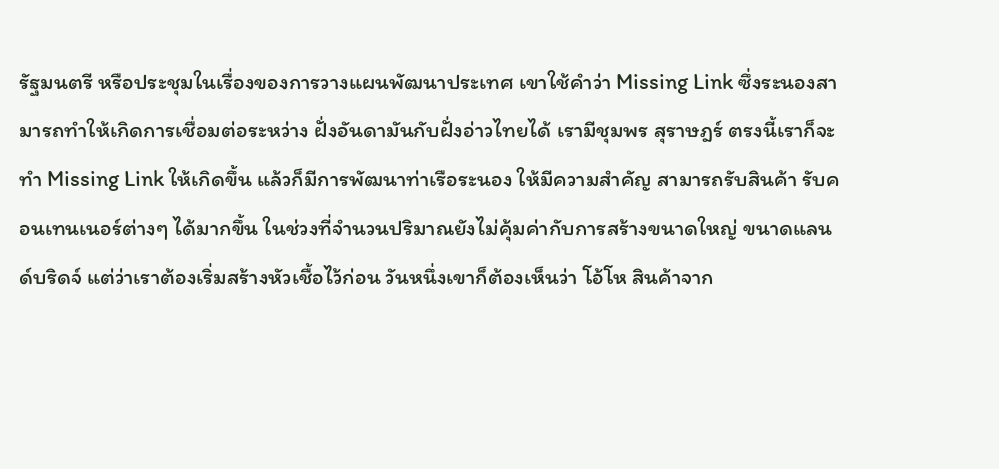รัฐมนตรี หรือประชุมในเรื่องของการวางแผนพัฒนาประเทศ เขาใช้คำว่า Missing Link ซึ่งระนองสามารถทำให้เกิดการเชื่อมต่อระหว่าง ฝั่งอันดามันกับฝั่งอ่าวไทยได้ เรามีชุมพร สุราษฎร์ ตรงนี้เราก็จะทำ Missing Link ให้เกิดขึ้น แล้วก็มีการพัฒนาท่าเรือระนอง ให้มีความสำคัญ สามารถรับสินค้า รับคอนเทนเนอร์ต่างๆ ได้มากขึ้น ในช่วงที่จำนวนปริมาณยังไม่คุ้มค่ากับการสร้างขนาดใหญ่ ขนาดแลนด์บริดจ์ แต่ว่าเราต้องเริ่มสร้างหัวเชื้อไว้ก่อน วันหนึ่งเขาก็ต้องเห็นว่า โอ้โห สินค้าจาก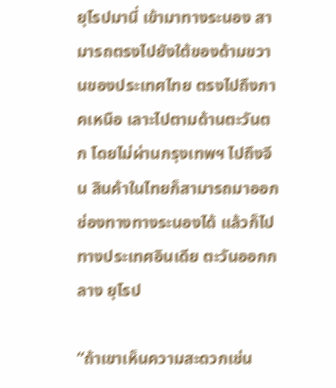ยุโรปมานี่ เข้ามาทางระนอง สามารถตรงไปยังใต้ของด้ามขวานของประเทศไทย ตรงไปถึงภาคเหนือ เลาะไปตามด้านตะวันตก โดยไม่ผ่านกรุงเทพฯ ไปถึงจีน สินค้าในไทยก็สามารถมาออกช่องทางทางระนองได้ แล้วก็ไปทางประเทศอินเดีย ตะวันออกกลาง ยุโรป

“ถ้าเขาเห็นความสะดวกเช่น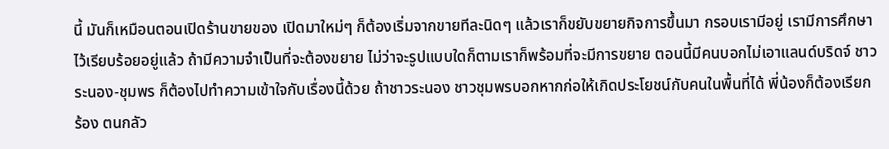นี้ มันก็เหมือนตอนเปิดร้านขายของ เปิดมาใหม่ๆ ก็ต้องเริ่มจากขายทีละนิดๆ แล้วเราก็ขยับขยายกิจการขึ้นมา กรอบเรามีอยู่ เรามีการศึกษาไว้เรียบร้อยอยู่แล้ว ถ้ามีความจำเป็นที่จะต้องขยาย ไม่ว่าจะรูปแบบใดก็ตามเราก็พร้อมที่จะมีการขยาย ตอนนี้มีคนบอกไม่เอาแลนด์บริดจ์ ชาวระนอง-ชุมพร ก็ต้องไปทำความเข้าใจกับเรื่องนี้ด้วย ถ้าชาวระนอง ชาวชุมพรบอกหากก่อให้เกิดประโยชน์กับคนในพื้นที่ได้ พี่น้องก็ต้องเรียกร้อง ตนกลัว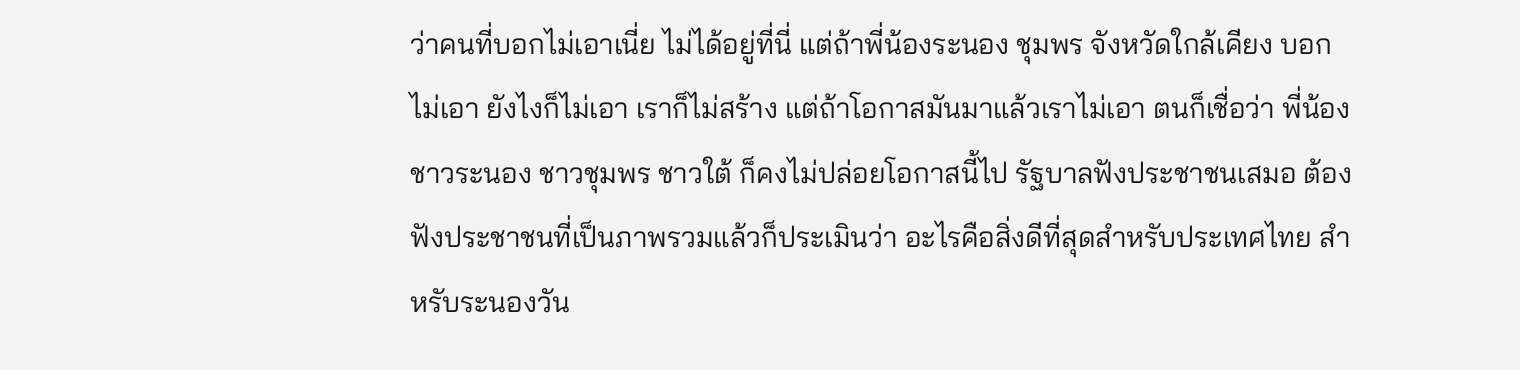ว่าคนที่บอกไม่เอาเนี่ย ไม่ได้อยู่ที่นี่ แต่ถ้าพี่น้องระนอง ชุมพร จังหวัดใกล้เคียง บอกไม่เอา ยังไงก็ไม่เอา เราก็ไม่สร้าง แต่ถ้าโอกาสมันมาแล้วเราไม่เอา ตนก็เชื่อว่า พี่น้องชาวระนอง ชาวชุมพร ชาวใต้ ก็คงไม่ปล่อยโอกาสนี้ไป รัฐบาลฟังประชาชนเสมอ ต้องฟังประชาชนที่เป็นภาพรวมแล้วก็ประเมินว่า อะไรคือสิ่งดีที่สุดสำหรับประเทศไทย สำหรับระนองวัน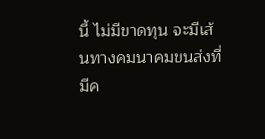นี้ ไม่มีขาดทุน จะมีเส้นทางคมนาคมขนส่งที่มีค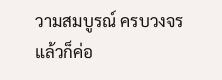วามสมบูรณ์ ครบวงจร แล้วก็ค่อ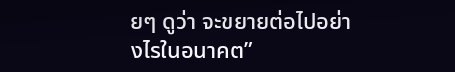ยๆ ดูว่า จะขยายต่อไปอย่างไรในอนาคต”